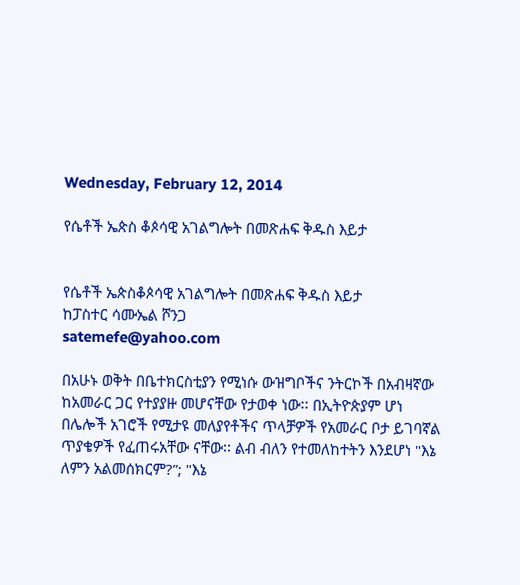Wednesday, February 12, 2014

የሴቶች ኤጵስ ቆጶሳዊ አገልግሎት በመጽሐፍ ቅዱስ እይታ


የሴቶች ኤጵስቆጶሳዊ አገልግሎት በመጽሐፍ ቅዱስ እይታ
ከፓስተር ሳሙኤል ሾንጋ
satemefe@yahoo.com

በአሁኑ ወቅት በቤተክርስቲያን የሚነሱ ውዝግቦችና ንትርኮች በአብዛኛው ከአመራር ጋር የተያያዙ መሆናቸው የታወቀ ነው፡፡ በኢትዮጵያም ሆነ በሌሎች አገሮች የሚታዩ መለያየቶችና ጥላቻዎች የአመራር ቦታ ይገባኛል ጥያቄዎች የፈጠሩአቸው ናቸው፡፡ ልብ ብለን የተመለከተትን እንደሆነ "እኔ ለምን አልመሰክርም?”; "እኔ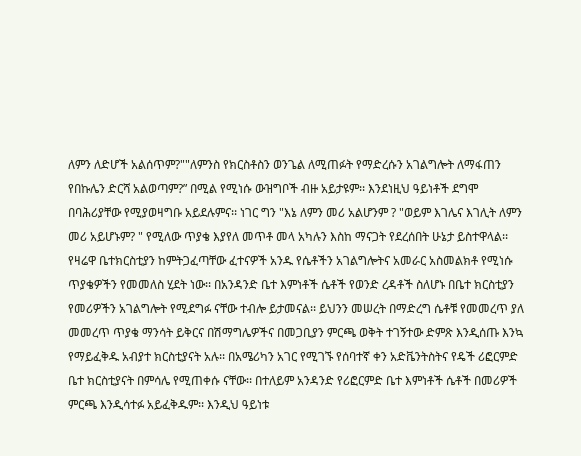ለምን ለድሆች አልሰጥም?""ለምንስ የክርስቶስን ወንጌል ለሚጠፉት የማድረሱን አገልግሎት ለማፋጠን የበኩሌን ድርሻ አልወጣም?” በሚል የሚነሱ ውዝግቦች ብዙ አይታዩም፡፡ እንደነዚህ ዓይነቶች ደግሞ በባሕሪያቸው የሚያወዛግቡ አይደሉምና፡፡ ነገር ግን "እኔ ለምን መሪ አልሆንም ? "ወይም እገሌና እገሊት ለምን መሪ አይሆኑም? " የሚለው ጥያቄ እያየለ መጥቶ መላ አካሉን እስከ ማናጋት የደረሰበት ሁኔታ ይስተዋላል፡፡
የዛሬዋ ቤተክርስቲያን ከምትጋፈጣቸው ፈተናዎች አንዱ የሴቶችን አገልግሎትና አመራር አስመልክቶ የሚነሱ ጥያቄዎችን የመመለስ ሂደት ነው፡፡ በአንዳንድ ቤተ እምነቶች ሴቶች የወንድ ረዳቶች ስለሆኑ በቤተ ክርስቲያን የመሪዎችን አገልግሎት የሚደግፉ ናቸው ተብሎ ይታመናል፡፡ ይህንን መሠረት በማድረግ ሴቶቹ የመመረጥ ያለ መመረጥ ጥያቄ ማንሳት ይቅርና በሽማግሌዎችና በመጋቢያን ምርጫ ወቅት ተገኝተው ድምጽ እንዲሰጡ እንኳ የማይፈቅዱ አብያተ ክርስቲያናት አሉ፡፡ በአሜሪካን አገር የሚገኙ የሰባተኛ ቀን አድቬንትስትና የዴች ሪፎርምድ ቤተ ክርስቲያናት በምሳሌ የሚጠቀሱ ናቸው፡፡ በተለይም አንዳንድ የሪፎርምድ ቤተ እምነቶች ሴቶች በመሪዎች ምርጫ እንዲሳተፉ አይፈቅዱም፡፡ እንዲህ ዓይነቱ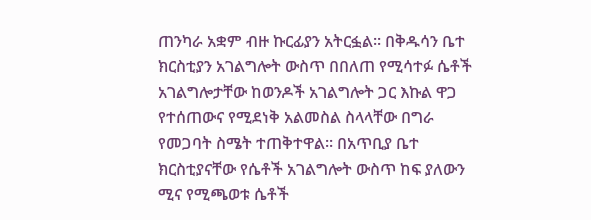ጠንካራ አቋም ብዙ ኩርፊያን አትርፏል፡፡ በቅዱሳን ቤተ ክርስቲያን አገልግሎት ውስጥ በበለጠ የሚሳተፉ ሴቶች አገልግሎታቸው ከወንዶች አገልግሎት ጋር እኩል ዋጋ የተሰጠውና የሚደነቅ አልመስል ስላላቸው በግራ የመጋባት ስሜት ተጠቅተዋል፡፡ በአጥቢያ ቤተ ክርስቲያናቸው የሴቶች አገልግሎት ውስጥ ከፍ ያለውን ሚና የሚጫወቱ ሴቶች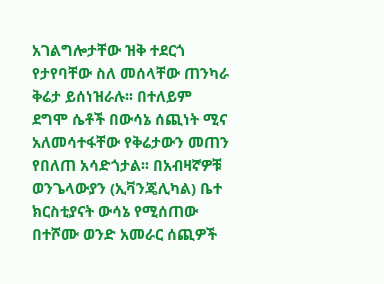አገልግሎታቸው ዝቅ ተደርጎ የታየባቸው ስለ መሰላቸው ጠንካራ ቅሬታ ይሰነዝራሉ፡፡ በተለይም ደግሞ ሴቶች በውሳኔ ሰጪነት ሚና አለመሳተፋቸው የቅሬታውን መጠን የበለጠ አሳድጎታል፡፡ በአብዛኛዎቹ ወንጌላውያን (ኢቫንጄሊካል) ቤተ ክርስቲያናት ውሳኔ የሚሰጠው በተሾሙ ወንድ አመራር ሰጪዎች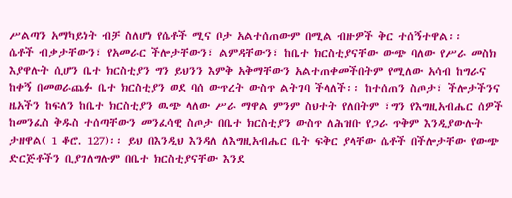ሥልጣን አማካይነት ብቻ ስለሆነ የሴቶች ሚና ቦታ አልተሰጠውም በሚል ብዙዎች ቅር ተሰኝተዋል፡፡
ሴቶች ብቃታቸውን፣ የአመራር ችሎታቸውን፣ ልምዳቸውን፣ ከቤተ ክርስቲያናቸው ውጭ ባለው የሥራ መስክ እያዋሉት ሲሆን ቤተ ክርስቲያን ግን ይህንን እምቅ አቅማቸውን አልተጠቀመችበትም የሚለው አሳብ ከግራና ከቀኝ በመወራጨፉ ቤተ ክርስቲያን ወደ ባሰ ውጥረት ውስጥ ልትገባ ችላለች፡፡ ከተሰጠን ስጦታ፣ ችሎታችንና ዜአችን ከፍለን ከቤተ ክርስቲያን ዉጭ ላለው ሥራ ማዋል ምንም ስህተት የለበትም ፣ግን የእግዚአብሔር ሰዎች ከመንፈስ ቅዱስ ተሰጣቸውን መንፈሳዊ ስጦታ በቤተ ክርስቲያን ውስጥ ለሕዝቡ የጋራ ጥቅም እንዲያውሉት ታዘዋል( 1 ቆሮ. 127)፡፡ ይህ በእንዲህ እንዳለ ለእግዚአብሔር ቤት ፍቅር ያላቸው ሴቶች በችሎታቸው የውጭ ድርጅቶችን ቢያገለግሉም በቤተ ክርስቲያናቸው እንደ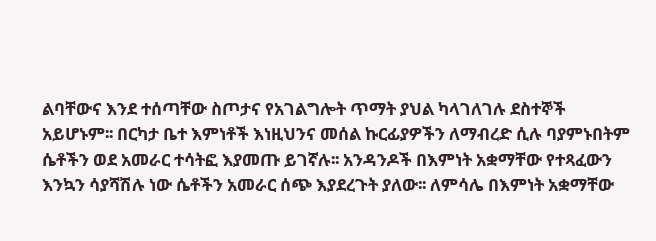ልባቸውና እንደ ተሰጣቸው ስጦታና የአገልግሎት ጥማት ያህል ካላገለገሉ ደስተኞች አይሆኑም፡፡ በርካታ ቤተ እምነቶች እነዚህንና መሰል ኩርፊያዎችን ለማብረድ ሲሉ ባያምኑበትም ሴቶችን ወደ አመራር ተሳትፎ እያመጡ ይገኛሉ፡፡ አንዳንዶች በእምነት አቋማቸው የተጻፈውን እንኳን ሳያሻሽሉ ነው ሴቶችን አመራር ሰጭ እያደረጉት ያለው፡፡ ለምሳሌ በእምነት አቋማቸው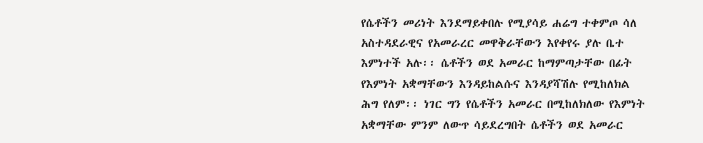የሴቶችን መሪነት እንደማይቀበሉ የሚያሳይ ሐሬግ ተቀምጦ ሳለ አስተዳደራዊና የአመራረር መዋቅራቸውን እየቀየሩ ያሉ ቤተ እምነተች አሉ፡፡ ሴቶችን ወደ አመራር ከማምጣታቸው በፊት የእምነት አቋማቸውን እንዳይከልሱና እንዳያሻሽሉ የሚከለክል ሕግ የለም፡፡ ነገር ግን የሴቶችን አመራር በሚከለክለው የእምነት አቋማቸው ምንም ለውጥ ሳይደረግበት ሴቶችን ወደ አመራር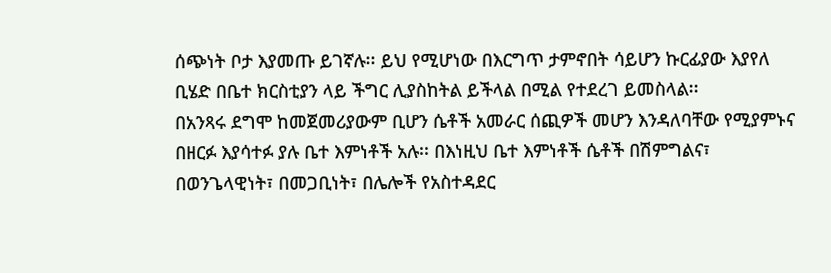ሰጭነት ቦታ እያመጡ ይገኛሉ፡፡ ይህ የሚሆነው በእርግጥ ታምኖበት ሳይሆን ኩርፊያው እያየለ ቢሄድ በቤተ ክርስቲያን ላይ ችግር ሊያስከትል ይችላል በሚል የተደረገ ይመስላል፡፡
በአንጻሩ ደግሞ ከመጀመሪያውም ቢሆን ሴቶች አመራር ሰጪዎች መሆን እንዳለባቸው የሚያምኑና በዘርፉ እያሳተፉ ያሉ ቤተ እምነቶች አሉ፡፡ በእነዚህ ቤተ እምነቶች ሴቶች በሽምግልና፣ በወንጌላዊነት፣ በመጋቢነት፣ በሌሎች የአስተዳደር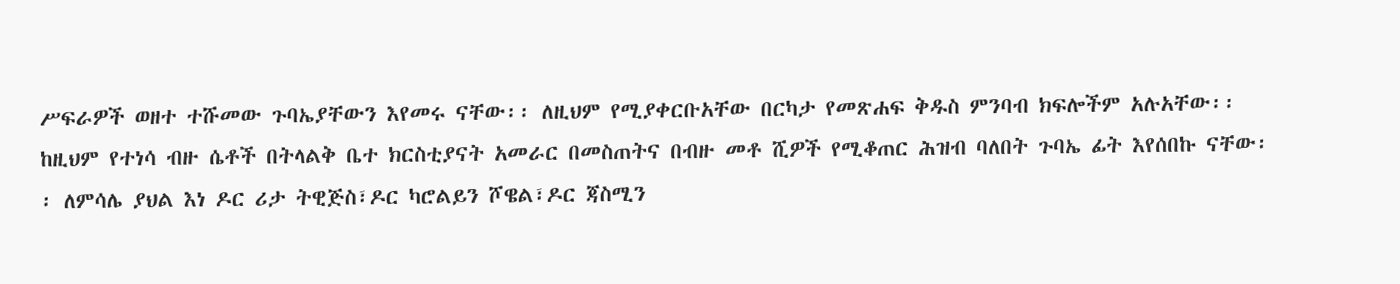ሥፍራዎች ወዘተ ተሹመው ጉባኤያቸውን እየመሩ ናቸው፡፡ ለዚህም የሚያቀርቡአቸው በርካታ የመጽሐፍ ቅዱስ ምንባብ ክፍሎችም አሉአቸው፡፡ ከዚህም የተነሳ ብዙ ሴቶች በትላልቅ ቤተ ክርስቲያናት አመራር በመስጠትና በብዙ መቶ ሺዎች የሚቆጠር ሕዝብ ባለበት ጉባኤ ፊት እየሰበኩ ናቸው፡፡ ለምሳሌ ያህል እነ ዶር ሪታ ትዊጅስ፣ዶር ካሮልይን ሾዌል፣ዶር ጃስሚን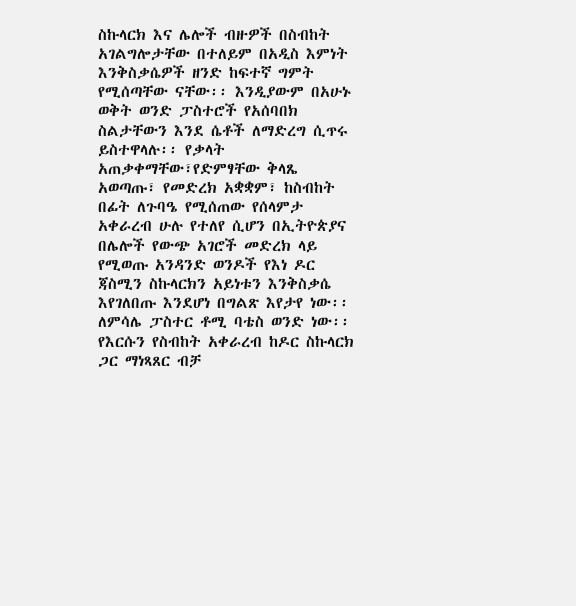ስኩላርክ እና ሌሎች ብዙዎች በስብከት አገልግሎታቸው በተለይም በአዲስ እምነት እንቅስቃሴዎች ዘንድ ከፍተኛ ግምት የሚሰጣቸው ናቸው፡፡ እንዲያውም በአሁኑ ወቅት ወንድ ፓስተሮች የአሰባበክ ስልታቸውን እንደ ሴቶች ለማድረግ ሲጥሩ ይስተዋላሉ፡፡ የቃላት አጠቃቀማቸው፣የድምፃቸው ቅላጼ አወጣጡ፣ የመድረክ አቋቋም፣ ከስብከት በፊት ለጉባዔ የሚሰጠው የሰላምታ አቀራረብ ሁሉ የተለየ ሲሆን በኢትዮጵያና በሌሎች የውጭ አገሮች መድረክ ላይ የሚወጡ አንዳንድ ወንዶች የእነ ዶር ጃስሚን ስኩላርክን አይነቱን እንቅስቃሴ እየገለበጡ እንደሆነ በግልጽ እየታየ ነው፡፡ ለምሳሌ ፓስተር ቶሚ ባቴስ ወንድ ነው፡፡ የእርሱን የስብከት አቀራረብ ከዶር ስኩላርክ ጋር ማነጻጸር ብቻ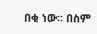በቂ ነው፡፡ በስም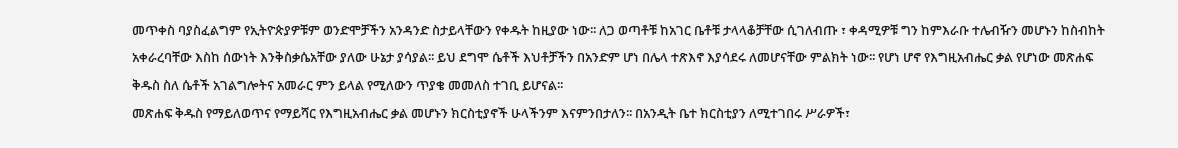መጥቀስ ባያስፈልግም የኢትዮጵያዎቹም ወንድሞቻችን አንዳንድ ስታይላቸውን የቀዱት ከዚያው ነው፡፡ ለጋ ወጣቶቹ ከአገር ቤቶቹ ታላላቆቻቸው ሲገለብጡ ፣ ቀዳሚዎቹ ግን ከምእራቡ ተሌብዥን መሆኑን ከስብከት አቀራረባቸው እስከ ሰውነት እንቅስቃሴአቸው ያለው ሁኔታ ያሳያል፡፡ ይህ ደግሞ ሴቶች እህቶቻችን በአንድም ሆነ በሌላ ተጽእኖ እያሳደሩ ለመሆናቸው ምልክት ነው፡፡ የሆነ ሆኖ የእግዚአብሔር ቃል የሆነው መጽሐፍ ቅዱስ ስለ ሴቶች አገልግሎትና አመራር ምን ይላል የሚለውን ጥያቄ መመለስ ተገቢ ይሆናል፡፡
መጽሐፍ ቅዱስ የማይለወጥና የማይሻር የእግዚአብሔር ቃል መሆኑን ክርስቲያኖች ሁላችንም እናምንበታለን፡፡ በአንዲት ቤተ ክርስቲያን ለሚተገበሩ ሥራዎች፣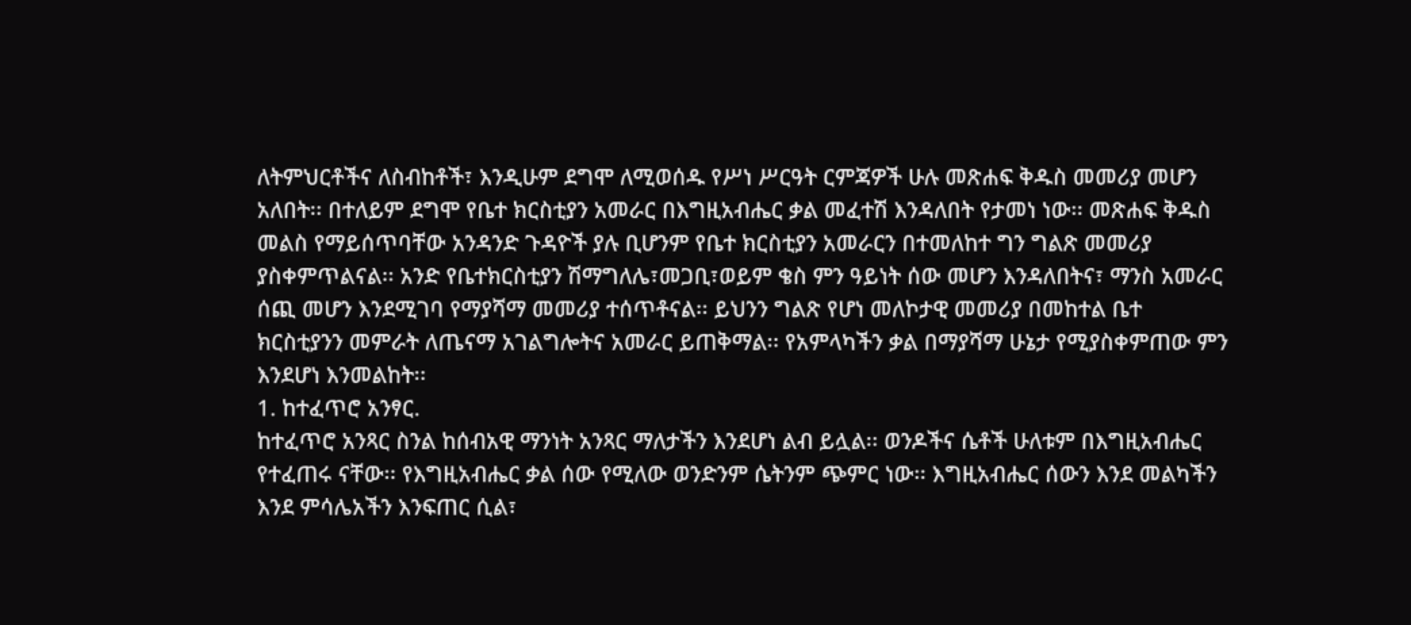ለትምህርቶችና ለስብከቶች፣ እንዲሁም ደግሞ ለሚወሰዱ የሥነ ሥርዓት ርምጃዎች ሁሉ መጽሐፍ ቅዱስ መመሪያ መሆን አለበት፡፡ በተለይም ደግሞ የቤተ ክርስቲያን አመራር በእግዚአብሔር ቃል መፈተሽ እንዳለበት የታመነ ነው፡፡ መጽሐፍ ቅዱስ መልስ የማይሰጥባቸው አንዳንድ ጉዳዮች ያሉ ቢሆንም የቤተ ክርስቲያን አመራርን በተመለከተ ግን ግልጽ መመሪያ ያስቀምጥልናል፡፡ አንድ የቤተክርስቲያን ሽማግለሌ፣መጋቢ፣ወይም ቄስ ምን ዓይነት ሰው መሆን እንዳለበትና፣ ማንስ አመራር ሰጪ መሆን እንደሚገባ የማያሻማ መመሪያ ተሰጥቶናል፡፡ ይህንን ግልጽ የሆነ መለኮታዊ መመሪያ በመከተል ቤተ ክርስቲያንን መምራት ለጤናማ አገልግሎትና አመራር ይጠቅማል፡፡ የአምላካችን ቃል በማያሻማ ሁኔታ የሚያስቀምጠው ምን እንደሆነ እንመልከት፡፡
1. ከተፈጥሮ አንፃር.
ከተፈጥሮ አንጻር ስንል ከሰብአዊ ማንነት አንጻር ማለታችን እንደሆነ ልብ ይሏል፡፡ ወንዶችና ሴቶች ሁለቱም በእግዚአብሔር የተፈጠሩ ናቸው፡፡ የእግዚአብሔር ቃል ሰው የሚለው ወንድንም ሴትንም ጭምር ነው፡፡ እግዚአብሔር ሰውን እንደ መልካችን እንደ ምሳሌአችን እንፍጠር ሲል፣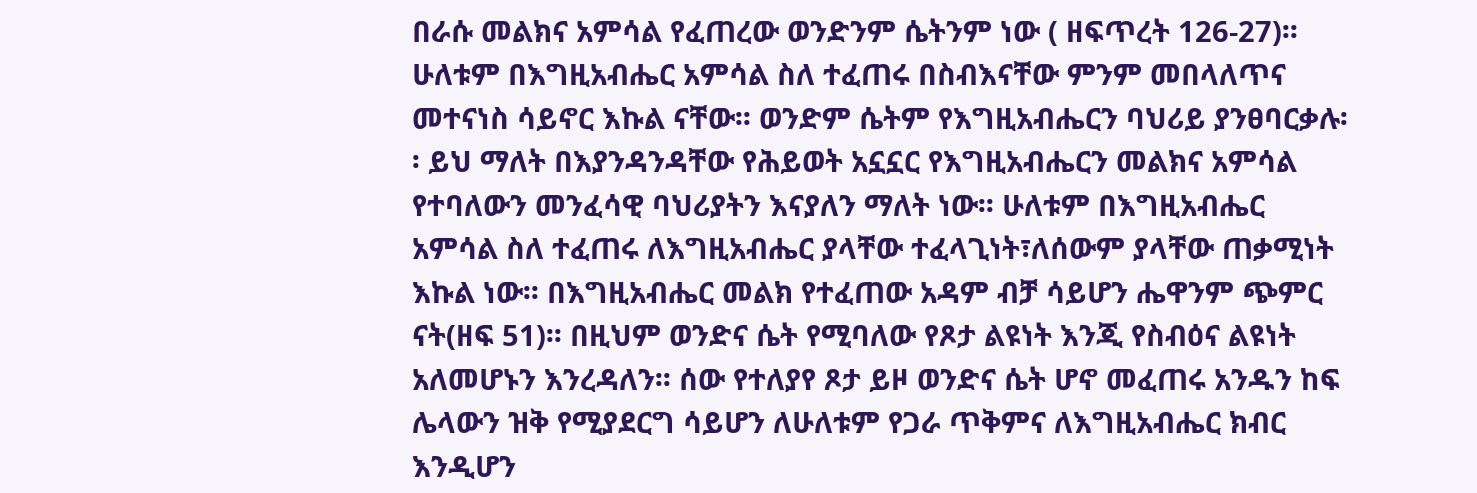በራሱ መልክና አምሳል የፈጠረው ወንድንም ሴትንም ነው ( ዘፍጥረት 126-27)፡፡ ሁለቱም በእግዚአብሔር አምሳል ስለ ተፈጠሩ በስብእናቸው ምንም መበላለጥና መተናነስ ሳይኖር እኩል ናቸው፡፡ ወንድም ሴትም የእግዚአብሔርን ባህሪይ ያንፀባርቃሉ፡፡ ይህ ማለት በእያንዳንዳቸው የሕይወት አኗኗር የእግዚአብሔርን መልክና አምሳል የተባለውን መንፈሳዊ ባህሪያትን እናያለን ማለት ነው፡፡ ሁለቱም በእግዚአብሔር አምሳል ስለ ተፈጠሩ ለእግዚአብሔር ያላቸው ተፈላጊነት፣ለሰውም ያላቸው ጠቃሚነት እኩል ነው፡፡ በእግዚአብሔር መልክ የተፈጠው አዳም ብቻ ሳይሆን ሔዋንም ጭምር ናት(ዘፍ 51)፡፡ በዚህም ወንድና ሴት የሚባለው የጾታ ልዩነት እንጂ የስብዕና ልዩነት አለመሆኑን እንረዳለን፡፡ ሰው የተለያየ ጾታ ይዞ ወንድና ሴት ሆኖ መፈጠሩ አንዱን ከፍ ሌላውን ዝቅ የሚያደርግ ሳይሆን ለሁለቱም የጋራ ጥቅምና ለእግዚአብሔር ክብር እንዲሆን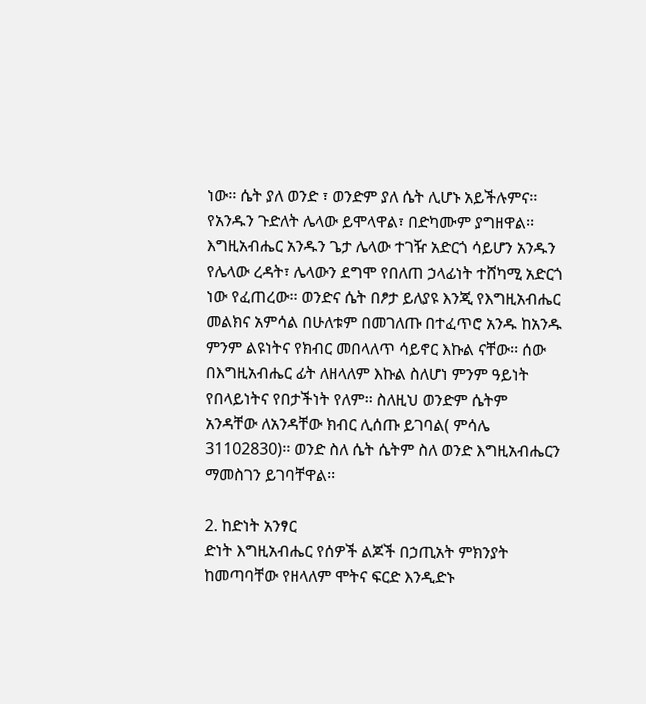ነው፡፡ ሴት ያለ ወንድ ፣ ወንድም ያለ ሴት ሊሆኑ አይችሉምና፡፡ የአንዱን ጉድለት ሌላው ይሞላዋል፣ በድካሙም ያግዘዋል፡፡ እግዚአብሔር አንዱን ጌታ ሌላው ተገዥ አድርጎ ሳይሆን አንዱን የሌላው ረዳት፣ ሌላውን ደግሞ የበለጠ ኃላፊነት ተሸካሚ አድርጎ ነው የፈጠረው፡፡ ወንድና ሴት በፆታ ይለያዩ እንጂ የእግዚአብሔር መልክና አምሳል በሁለቱም በመገለጡ በተፈጥሮ አንዱ ከአንዱ ምንም ልዩነትና የክብር መበላለጥ ሳይኖር እኩል ናቸው፡፡ ሰው በእግዚአብሔር ፊት ለዘላለም እኩል ስለሆነ ምንም ዓይነት የበላይነትና የበታችነት የለም፡፡ ስለዚህ ወንድም ሴትም አንዳቸው ለአንዳቸው ክብር ሊሰጡ ይገባል( ምሳሌ 31102830)፡፡ ወንድ ስለ ሴት ሴትም ስለ ወንድ እግዚአብሔርን ማመስገን ይገባቸዋል፡፡

2. ከድነት አንፃር
ድነት እግዚአብሔር የሰዎች ልጆች በኃጢአት ምክንያት ከመጣባቸው የዘላለም ሞትና ፍርድ እንዲድኑ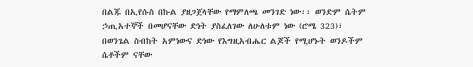በልጁ በኢየሱስ በኩል ያዘጋጀላቸው የማምለጫ መንገድ ነው፡፡ ወንድም ሴትም ኃጢአተኞች በመሆናቸው ድነት ያስፈለገው ለሁለቱም ነው (ሮሜ 323)፣ በወንጌል ስብከት አምነውና ድነው የእግዚአብሔር ልጆች የሚሆኑት ወንዶችም ሴቶችም ናቸው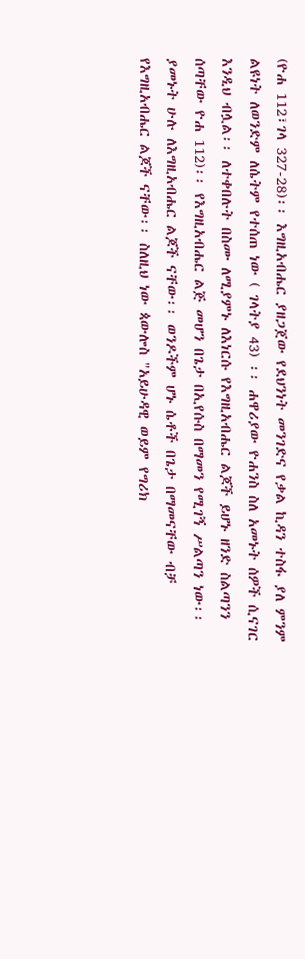(ዮሐ 112፣ገላ 327-28)፡፡ እግዚአብሔር ያዘጋጀው የደህንነት መንገድና የቃል ኪዳን ተስፋ ያለ ምንም ልዩነት ለወንድም ለሴትም የተሰጠ ነው ( ገላትያ 43) ፡፡ ሐዋሪያው ዮሐንስ ስለ አመኑት ሰዎች ሲናገር እንዲህ ብሏል፡፡ ለተቀበሉት በስሙ ለሚያምኑ ለእነርሱ የእግዚአብሔር ልጆች ይሆኑ ዘንድ ስልጣንን ሰጣቸው ዮሐ 112)፡፡ የእግዚአብሔር ልጅ መሆን በጌታ በኢየሱስ በማመን የሚገኝ ሥልጣን ነው፡፡ ያመኑት ሁሉ ለእግዚአብሔር ልጆች ናቸው፡፡ ወንዶችም ሆኑ ሴቶች በጌታ በማመናቸው ብቻ የእግዚአብሔር ልጆች ናቸው፡፡ ስለዚህ ነው ጳውሎስ "አይሁዳዊ ወይም የግሪክ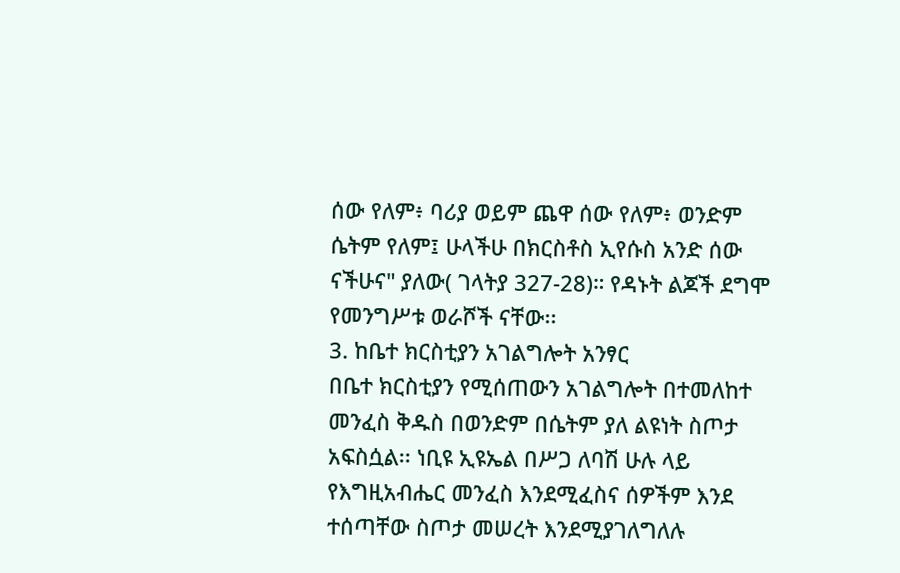ሰው የለም፥ ባሪያ ወይም ጨዋ ሰው የለም፥ ወንድም ሴትም የለም፤ ሁላችሁ በክርስቶስ ኢየሱስ አንድ ሰው ናችሁና" ያለው( ገላትያ 327-28)። የዳኑት ልጆች ደግሞ የመንግሥቱ ወራሾች ናቸው፡፡
3. ከቤተ ክርስቲያን አገልግሎት አንፃር
በቤተ ክርስቲያን የሚሰጠውን አገልግሎት በተመለከተ መንፈስ ቅዱስ በወንድም በሴትም ያለ ልዩነት ስጦታ አፍስሷል፡፡ ነቢዩ ኢዩኤል በሥጋ ለባሽ ሁሉ ላይ የእግዚአብሔር መንፈስ እንደሚፈስና ሰዎችም እንደ ተሰጣቸው ስጦታ መሠረት እንደሚያገለግለሉ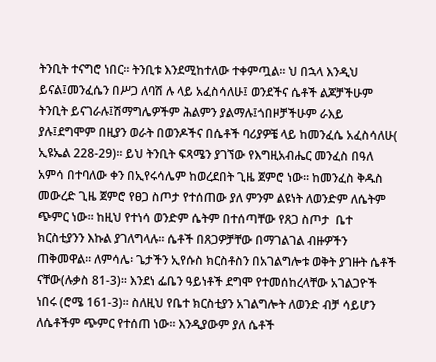ትንቢት ተናግሮ ነበር፡፡ ትንቢቱ እንደሚከተለው ተቀምጧል፡፡ ህ በኋላ እንዲህ ይናል፤መንፈሴን በሥጋ ለባሽ ሉ ላይ አፈስሳለሁ፤ ወንደችና ሴቶች ልጆቻችሁም ትንቢት ይናገራሉ፤ሽማግሌዎችም ሕልምን ያልማሉ፤ጎበዞቻችሁም ራእይ ያሉ፤ደግሞም በዚያን ወራት በወንዶችና በሴቶች ባሪያዎቼ ላይ ከመንፈሴ አፈስሳለሁ( ኢዩኤል 228-29)፡፡ ይህ ትንቢት ፍጻሜን ያገኘው የእግዚአብሔር መንፈስ በዓለ አምሳ በተባለው ቀን በኢየሩሳሌም ከወረደበት ጊዜ ጀምሮ ነው፡፡ ከመንፈስ ቅዱስ መውረድ ጊዜ ጀምሮ የፀጋ ስጦታ የተሰጠው ያለ ምንም ልዩነት ለወንድም ለሴትም ጭምር ነው፡፡ ከዚህ የተነሳ ወንድም ሴትም በተሰጣቸው የጸጋ ስጦታ  ቤተ ክርስቲያንን እኩል ያገለግላሉ፡፡ ሴቶች በጸጋዎቻቸው በማገልገል ብዙዎችን ጠቅመዋል፡፡ ለምሳሌ፡ ጌታችን ኢየሱስ ክርስቶስን በአገልግሎቱ ወቅት ያገዙት ሴቶች ናቸው(ሉቃስ 81-3)፡፡ እንደነ ፌቤን ዓይነቶች ደግሞ የተመሰከረላቸው አገልጋዮች ነበሩ (ሮሜ 161-3)፡፡ ስለዚህ የቤተ ክርስቲያን አገልግሎት ለወንድ ብቻ ሳይሆን ለሴቶችም ጭምር የተሰጠ ነው፡፡ እንዲያውም ያለ ሴቶች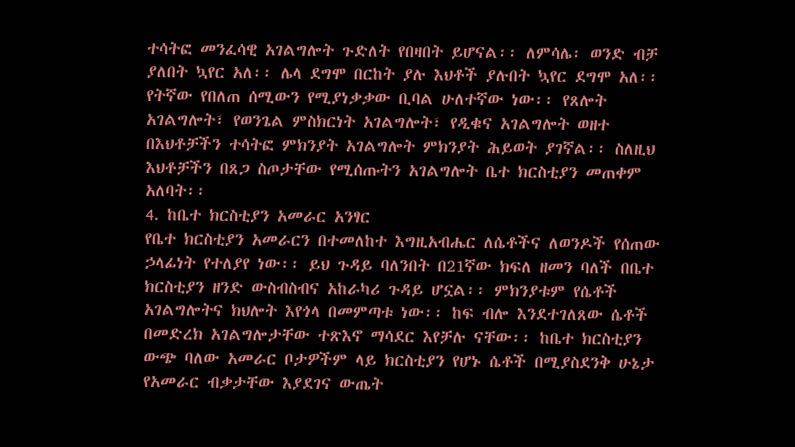ተሳትፎ መንፈሳዊ አገልግሎት ጉድለት የበዛበት ይሆናል፡፡ ለምሳሌ፡ ወንድ ብቻ ያለበት ኳየር አለ፡፡ ሌላ ደግሞ በርከት ያሉ እህቶች ያሉበት ኳየር ደግሞ አለ፡፡ የትኛው የበለጠ ሰሚውን የሚያነቃቃው ቢባል ሁለተኛው ነው፡፡ የጸሎት አገልግሎት፣ የወንጌል ምስክርነት አገልግሎት፣ የዲቁና አገልግሎት ወዘተ በእህቶቻችን ተሳትፎ ምክንያት አገልግሎት ምክንያት ሕይወት ያገኛል፡፡ ስለዚህ እህቶቻችን በጸጋ ስጦታቸው የሚሰጡትን አገልግሎት ቤተ ክርስቲያን መጠቀም አለባት፡፡
4. ከቤተ ክርስቲያን አመራር አንፃር
የቤተ ክርስቲያን አመራርን በተመለከተ እግዚአብሔር ለሴቶችና ለወንዶች የሰጠው ኃላፊነት የተለያየ ነው፡፡ ይህ ጉዳይ ባለንበት በ21ኛው ክፍለ ዘመን ባለች በቤተ ክርስቲያን ዘንድ ውስብስብና አከራካሪ ጉዳይ ሆኗል፡፡ ምክንያቱም የሴቶች አገልግሎትና ክህሎት እየጎላ በመምጣቱ ነው፡፡ ከፍ ብሎ እንደተገለጸው ሴቶች በመድረክ አገልግሎታቸው ተጽእኖ ማሳደር እየቻሉ ናቸው፡፡ ከቤተ ክርስቲያን ውጭ ባለው አመራር ቦታዎችም ላይ ክርስቲያን የሆኑ ሴቶች በሚያስደንቅ ሁኔታ የአመራር ብቃታቸው እያደገና ውጤት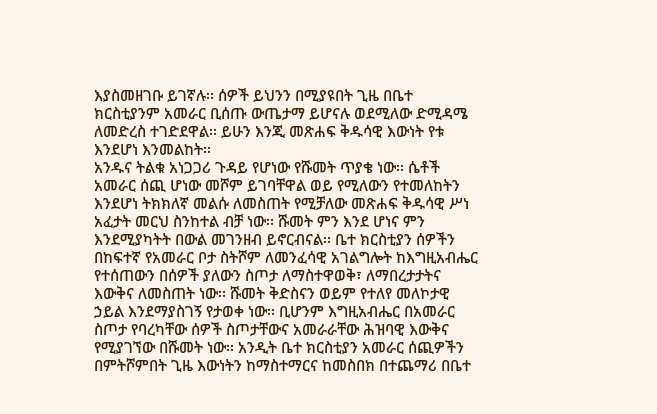እያስመዘገቡ ይገኛሉ፡፡ ሰዎች ይህንን በሚያዩበት ጊዜ በቤተ ክርስቲያንም አመራር ቢሰጡ ውጤታማ ይሆናሉ ወደሚለው ድሚዳሜ ለመድረስ ተገድደዋል፡፡ ይሁን እንጂ መጽሐፍ ቅዱሳዊ እውነት የቱ እንደሆነ እንመልከት፡፡
አንዱና ትልቁ አነጋጋሪ ጉዳይ የሆነው የሹመት ጥያቄ ነው፡፡ ሴቶች አመራር ሰጪ ሆነው መሾም ይገባቸዋል ወይ የሚለውን የተመለከትን እንደሆነ ትክክለኛ መልሱ ለመስጠት የሚቻለው መጽሐፍ ቅዱሳዊ ሥነ አፈታት መርህ ስንከተል ብቻ ነው፡፡ ሹመት ምን እንደ ሆነና ምን እንደሚያካትት በውል መገንዘብ ይኖርብናል፡፡ ቤተ ክርስቲያን ሰዎችን በከፍተኛ የአመራር ቦታ ስትሾም ለመንፈሳዊ አገልግሎት ከእግዚአብሔር የተሰጠውን በሰዎች ያለውን ስጦታ ለማስተዋወቅ፣ ለማበረታታትና እውቅና ለመስጠት ነው፡፡ ሹመት ቅድስናን ወይም የተለየ መለኮታዊ ኃይል እንደማያስገኝ የታወቀ ነው፡፡ ቢሆንም እግዚአብሔር በአመራር ስጦታ የባረካቸው ሰዎች ስጦታቸውና አመራራቸው ሕዝባዊ እውቅና የሚያገኘው በሹመት ነው፡፡ አንዲት ቤተ ክርስቲያን አመራር ሰጪዎችን በምትሾምበት ጊዜ እውነትን ከማስተማርና ከመስበክ በተጨማሪ በቤተ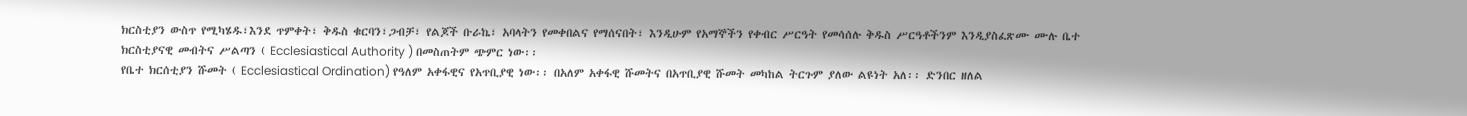ክርስቲያን ውስጥ የሚካሄዱ፣እንደ ጥምቀት፣ ቅዱስ ቁርባን፣ጋብቻ፣ የልጆች ቡራኬ፣ አባላትን የመቀበልና የማሰናበት፣ እንዲሁም የአማኞችን የቀብር ሥርዓት የመሳሰሉ ቅዱስ ሥርዓቶችንም እንዲያስፈጽሙ ሙሉ ቤተ ክርስቲያናዊ መብትና ሥልጣን ( Ecclesiastical Authority ) በመስጠትም ጭምር ነው፡፡
የቤተ ክርሰቲያን ሹመት ( Ecclesiastical Ordination) የዓለም አቀፋዊና የአጥቢያዊ ነው፡፡ በአለም አቀፋዊ ሹመትና በአጥቢያዊ ሹመት መካከል ትርጉም ያለው ልዩነት አለ፡፡ ድንበር ዘለል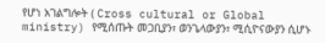የሆነ አገልግሎት ( Cross cultural or Global ministry) የሚሰጡት መጋቢያን፣ ወንጌላውያን፣ ሚሲዮናውያን ሲሆኑ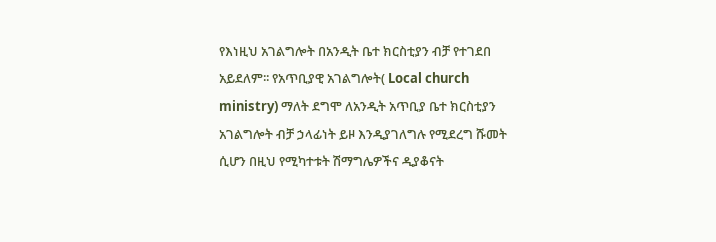የእነዚህ አገልግሎት በአንዲት ቤተ ክርስቲያን ብቻ የተገደበ አይደለም፡፡ የአጥቢያዊ አገልግሎት( Local church ministry) ማለት ደግሞ ለአንዲት አጥቢያ ቤተ ክርስቲያን አገልግሎት ብቻ ኃላፊነት ይዞ እንዲያገለግሉ የሚደረግ ሹመት ሲሆን በዚህ የሚካተቱት ሽማግሌዎችና ዲያቆናት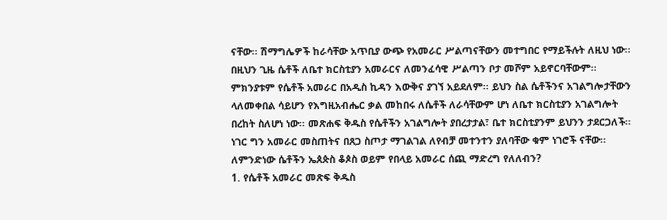ናቸው፡፡ ሽማግሌዎች ከራሳቸው አጥቢያ ውጭ የአመራር ሥልጣናቸውን መተግበር የማይችሉት ለዚህ ነው፡፡ በዚህን ጊዜ ሴቶች ለቤተ ክርስቲያን አመራርና ለመንፈሳዊ ሥልጣን ቦታ መሾም አይኖርባቸውም፡፡ ምክንያቱም የሴቶች አመራር በአዲስ ኪዳን እውቅና ያገኘ አይደለም፡፡ ይህን ስል ሴቶችንና አገልግሎታቸውን ላለመቀበል ሳይሆን የእግዚአብሔር ቃል መከበሩ ለሴቶች ለራሳቸውም ሆነ ለቤተ ክርስቲያን አገልግሎት በረከት ስለሆነ ነው፡፡ መጽሐፍ ቅዱስ የሴቶችን አገልግሎት ያበረታታል፣ ቤተ ክርስቲያንም ይህንን ታደርጋለች፡፡ ነገር ግን አመራር መስጠትና በጸጋ ስጦታ ማገልገል ለየብቻ መተንተን ያለባቸው ቁም ነገሮች ናቸው፡፡ ለምንድነው ሴቶችን ኤጰጵስ ቆጶስ ወይም የበላይ አመራር ሰጪ ማድረግ የለለብን?
1. የሴቶች አመራር መጽፍ ቅዱስ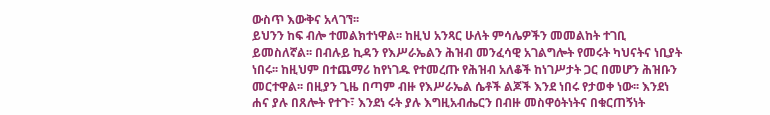ውስጥ እውቅና አላገኘ፡፡
ይህንን ከፍ ብሎ ተመልክተነዋል፡፡ ከዚህ አንጻር ሁለት ምሳሌዎችን መመልከት ተገቢ ይመስለኛል፡፡ በብሉይ ኪዳን የእሥራኤልን ሕዝብ መንፈሳዊ አገልግሎት የመሩት ካህናትና ነቢያት ነበሩ፡፡ ከዚህም በተጨማሪ ከየነገዱ የተመረጡ የሕዝብ አለቆች ከነገሥታት ጋር በመሆን ሕዝቡን መርተዋል፡፡ በዚያን ጊዜ በጣም ብዙ የእሥራኤል ሴቶች ልጆች እንደ ነበሩ የታወቀ ነው፡፡ እንደነ ሐና ያሉ በጸሎት የተጉ፣ እንደነ ሩት ያሉ እግዚአብሔርን በብዙ መስዋዕትነትና በቁርጠኝነት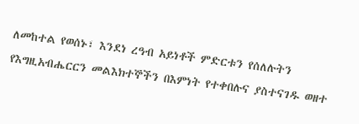ለመከተል የወሰኑ፣ እንደነ ረዓብ አይነቶች ምድርቱን የሰለሉትን የእግዚአብሔርርን መልእክተኞችን በእምነት የተቀበሉና ያስተናገዱ ወዘተ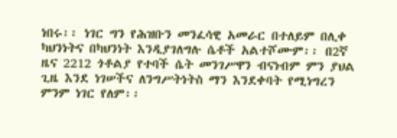ነበሩ፡፡ ነገር ግን የሕዝቡን መንፈሳዊ አመራር በተለይም በሊቀ ካህንነትና በካህንነት እንዲያገለግሉ ሴቶች አልተሾሙም፡፡ በ2ኛ ዜና 2212 ጎቶልያ የተባች ሴት መንገሥዋን ብናነብም ምን ያህል ጊዜ እንደ ነገሠችና ለንግሥትነትስ ማን እንደቀባት የሚነግረን ምንም ነገር የለም፡፡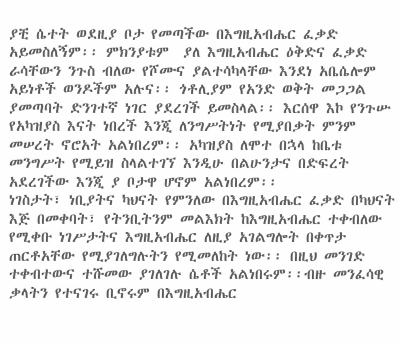ያቺ ሴተት ወደዚያ ቦታ የመጣችው በእግዚአብሔር ፈቃድ አይመስለኝም፡፡ ምክንያቱም  ያለ እግዚአብሔር ዕቅድና ፈቃድ ራሳቸውን ንጉስ ብለው የሾሙና ያልተሳካላቸው እንደነ አቤሴሎም አይነቶች ወንዶችም አሉና፡፡ ጎቶሊያም የአንድ ወቅት መጋጋል ያመጣባት ድንገተኛ ነገር ያደረገች ይመስላል፡፡ እርሰዋ እኮ የንጉሡ የአካዝያስ እናት ነበረች እንጂ ለንግሥትነት የሚያበቃት ምንም መሠረት ኖሮአት አልነበረም፡፡ አካዝያስ ለሞተ በኋላ ከቤቱ መንግሥት የሚይዝ ስላልተገኘ እንዲሁ በልሁንታና በድፍረት አደረገችው እንጂ ያ ቦታዋ ሆኖም አልነበረም፡፡
ነገስታት፣ ነቢያትና ካህናት የምንለው በእግዚአብሔር ፈቃድ በካህናት እጅ በመቀባት፣ የትንቢትንም መልእክት ከእግዚአብሔር ተቀብለው የሚቀቡ ነገሥታትና እግዚአብሔር ለዚያ አገልግሎት በቀጥታ ጠርቶአቸው የሚያገለግሉትን የሚመለከት ነው፡፡ በዚህ መንገድ ተቀብተውና ተሹመው ያገለገሉ ሴቶች አልነበሩም፡፡ብዙ መንፈሳዊ ቃላትን የተናገሩ ቢኖሩም በእግዚአብሔር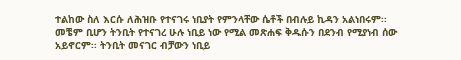ተልከው ስለ እርሱ ለሕዝቡ የተናገሩ ነቢያት የምንላቸው ሴቶች በብሉይ ኪዳን አልነበሩም፡፡ መቼም ቢሆን ትንቢት የተናገረ ሁሉ ነቢይ ነው የሚል መጽሐፍ ቅዱሱን በደንብ የሚያነብ ሰው አይኖርም፡፡ ትንቢት መናገር ብቻውን ነቢይ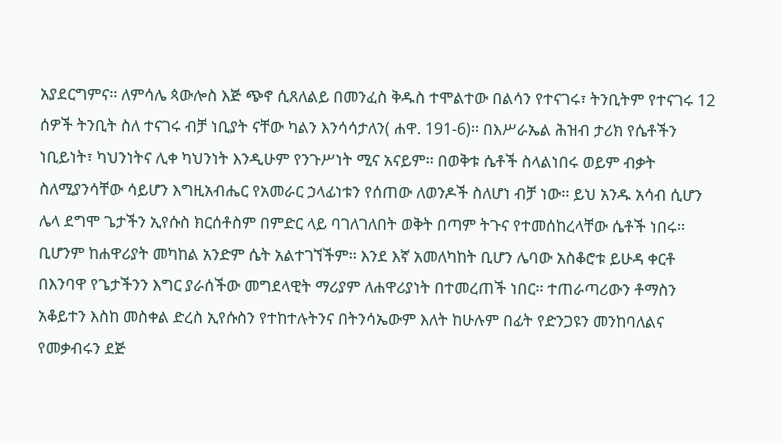አያደርግምና፡፡ ለምሳሌ ጳውሎስ እጅ ጭኖ ሲጸለልይ በመንፈስ ቅዱስ ተሞልተው በልሳን የተናገሩ፣ ትንቢትም የተናገሩ 12 ሰዎች ትንቢት ስለ ተናገሩ ብቻ ነቢያት ናቸው ካልን እንሳሳታለን( ሐዋ. 191-6)፡፡ በእሥራኤል ሕዝብ ታሪክ የሴቶችን ነቢይነት፣ ካህንነትና ሊቀ ካህንነት እንዲሁም የንጉሥነት ሚና አናይም፡፡ በወቅቱ ሴቶች ስላልነበሩ ወይም ብቃት ስለሚያንሳቸው ሳይሆን እግዚአብሔር የአመራር ኃላፊነቱን የሰጠው ለወንዶች ስለሆነ ብቻ ነው፡፡ ይህ አንዱ አሳብ ሲሆን ሌላ ደግሞ ጌታችን ኢየሱስ ክርሰቶስም በምድር ላይ ባገለገለበት ወቅት በጣም ትጉና የተመሰከረላቸው ሴቶች ነበሩ፡፡ ቢሆንም ከሐዋሪያት መካከል አንድም ሴት አልተገኘችም፡፡ እንደ እኛ አመለካከት ቢሆን ሌባው አስቆሮቱ ይሁዳ ቀርቶ በእንባዋ የጌታችንን እግር ያራሰችው መግደላዊት ማሪያም ለሐዋሪያነት በተመረጠች ነበር፡፡ ተጠራጣሪውን ቶማስን አቆይተን እስከ መስቀል ድረስ ኢየሱስን የተከተሉትንና በትንሳኤውም እለት ከሁሉም በፊት የድንጋዩን መንከባለልና የመቃብሩን ደጅ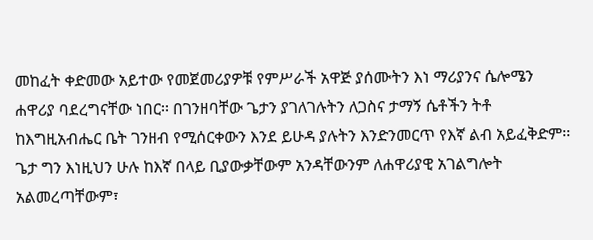መከፈት ቀድመው አይተው የመጀመሪያዎቹ የምሥራች አዋጅ ያሰሙትን እነ ማሪያንና ሴሎሜን ሐዋሪያ ባደረግናቸው ነበር፡፡ በገንዘባቸው ጌታን ያገለገሉትን ለጋስና ታማኝ ሴቶችን ትቶ ከእግዚአብሔር ቤት ገንዘብ የሚሰርቀውን እንደ ይሁዳ ያሉትን እንድንመርጥ የእኛ ልብ አይፈቅድም፡፡ ጌታ ግን እነዚህን ሁሉ ከእኛ በላይ ቢያውቃቸውም አንዳቸውንም ለሐዋሪያዊ አገልግሎት አልመረጣቸውም፣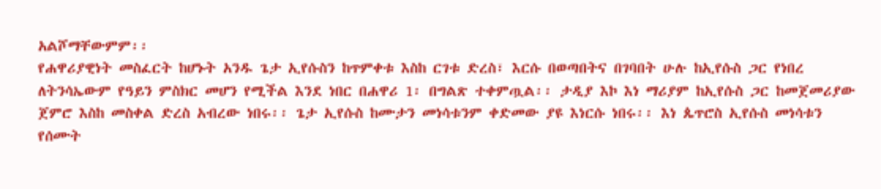አልሾማቸውምም፡፡
የሐዋሪያዊነት መስፈርት ከሆኑት አንዱ ጌታ ኢየሱስን ከጥምቀቱ እስከ ርገቱ ድረስ፣ እርሱ በወጣበትና በገባበት ሁሉ ከኢየሱስ ጋር የነበረ ለትንሳኤውም የዓይን ምስክር መሆን የሚችል እንደ ነበር በሐዋሪ 1፡ በግልጽ ተቀምጧል፡፡ ታዲያ እኮ እነ ማሪያም ከኢየሱስ ጋር ከመጀመሪያው ጀምሮ እስከ መስቀል ድረስ አብረው ነበሩ፡፡ ጌታ ኢየሱስ ከሙታን መነሳቱንም ቀድመው ያዩ እነርሱ ነበሩ፡፡ እነ ጴጥሮስ ኢየሱስ መነሳቱን የሰሙት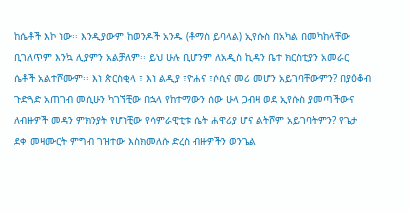ከሴቶች እኮ ነው፡፡ እንዲያውም ከወንዶች አንዱ (ቶማስ ይባላል) ኢየሱስ በአካል በመካከላቸው ቢገለጥም እንኳ ሊያምን አልቻለም፡፡ ይህ ሁሉ ቢሆንም ለአዲስ ኪዳን ቤተ ክርስቲያን አመራር ሴቶች አልተሾሙም፡፡ እነ ጵርስቂላ ፣ እነ ልዲያ ፣ዮሐና ፣ሶሲና መሪ መሆን አይገባቸውምን? በያዕቆብ ጉድጓድ አጠገብ መሲሁን ካገኘቺው በኋላ የከተማውን ሰው ሁላ ጋብዛ ወደ ኢየሱስ ያመጣችውና ለብዙዎች መዳን ምክንያት የሆነቺው የሳምራዊቲቱ ሴት ሐዋሪያ ሆና ልትሾም አይገባትምን? የጌታ ደቀ መዛሙርት ምግብ ገዝተው እስክመለሱ ድረስ ብዙዎችን ወንጌል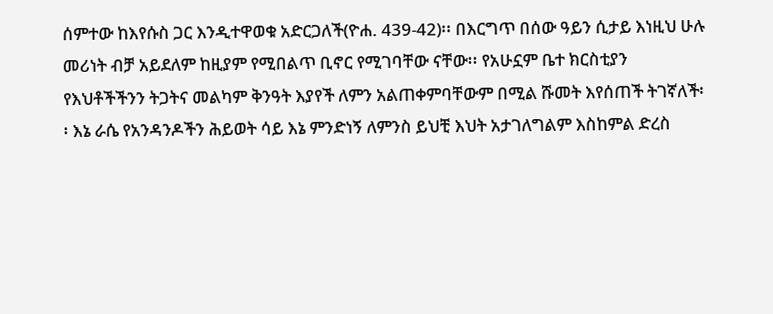ሰምተው ከእየሱስ ጋር እንዲተዋወቁ አድርጋለች(ዮሐ. 439-42)፡፡ በእርግጥ በሰው ዓይን ሲታይ እነዚህ ሁሉ መሪነት ብቻ አይደለም ከዚያም የሚበልጥ ቢኖር የሚገባቸው ናቸው፡፡ የአሁኗም ቤተ ክርስቲያን የእህቶችችንን ትጋትና መልካም ቅንዓት እያየች ለምን አልጠቀምባቸውም በሚል ሹመት እየሰጠች ትገኛለች፡፡ እኔ ራሴ የአንዳንዶችን ሕይወት ሳይ እኔ ምንድነኝ ለምንስ ይህቺ እህት አታገለግልም እስከምል ድረስ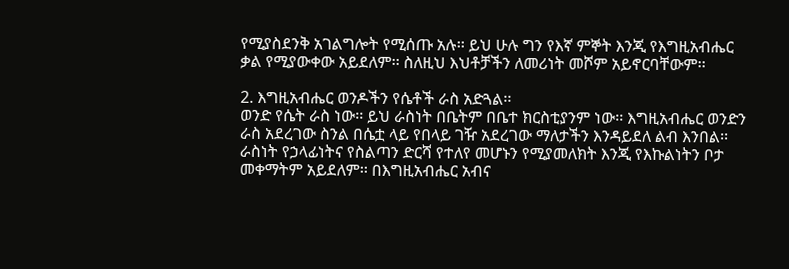የሚያስደንቅ አገልግሎት የሚሰጡ አሉ፡፡ ይህ ሁሉ ግን የእኛ ምኞት እንጂ የእግዚአብሔር ቃል የሚያውቀው አይደለም፡፡ ስለዚህ እህቶቻችን ለመሪነት መሾም አይኖርባቸውም፡፡

2. እግዚአብሔር ወንዶችን የሴቶች ራስ አድጓል፡፡
ወንድ የሴት ራስ ነው፡፡ ይህ ራስነት በቤትም በቤተ ክርስቲያንም ነው፡፡ እግዚአብሔር ወንድን ራስ አደረገው ስንል በሴቷ ላይ የበላይ ገዥ አደረገው ማለታችን እንዳይደለ ልብ እንበል፡፡ ራስነት የኃላፊነትና የስልጣን ድርሻ የተለየ መሆኑን የሚያመለክት እንጂ የእኩልነትን ቦታ መቀማትም አይደለም፡፡ በእግዚአብሔር አብና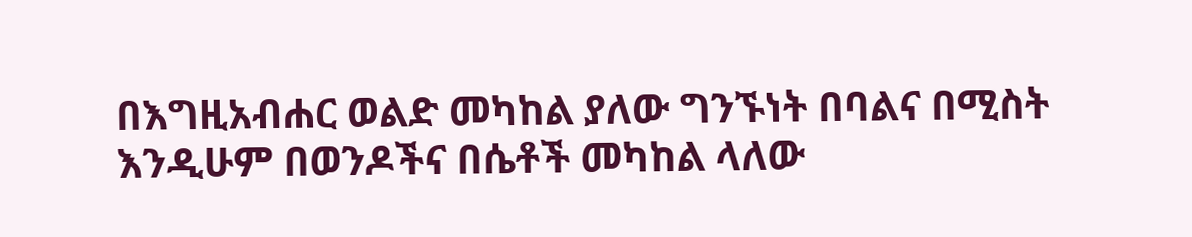በእግዚአብሐር ወልድ መካከል ያለው ግንኙነት በባልና በሚስት እንዲሁም በወንዶችና በሴቶች መካከል ላለው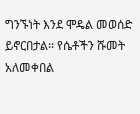ግንኙነት እንደ ሞዴል መወሰድ ይኖርበታል፡፡ የሴቶችን ሹመት አለመቀበል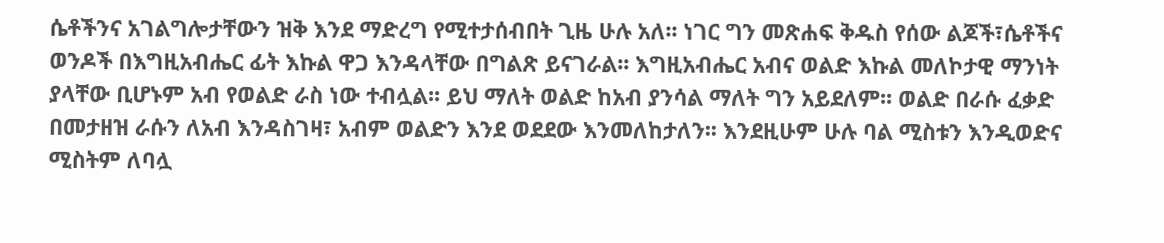ሴቶችንና አገልግሎታቸውን ዝቅ እንደ ማድረግ የሚተታሰብበት ጊዜ ሁሉ አለ፡፡ ነገር ግን መጽሐፍ ቅዱስ የሰው ልጆች፣ሴቶችና ወንዶች በእግዚአብሔር ፊት እኩል ዋጋ እንዳላቸው በግልጽ ይናገራል፡፡ እግዚአብሔር አብና ወልድ እኩል መለኮታዊ ማንነት ያላቸው ቢሆኑም አብ የወልድ ራስ ነው ተብሏል፡፡ ይህ ማለት ወልድ ከአብ ያንሳል ማለት ግን አይደለም፡፡ ወልድ በራሱ ፈቃድ በመታዘዝ ራሱን ለአብ እንዳስገዛ፣ አብም ወልድን እንደ ወደደው እንመለከታለን፡፡ እንደዚሁም ሁሉ ባል ሚስቱን እንዲወድና ሚስትም ለባሏ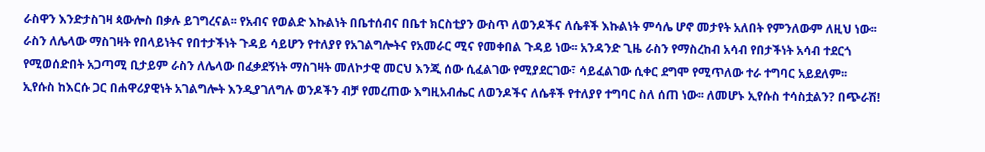ራስዋን እንድታስገዛ ጳውሎስ በቃሉ ይገግረናል፡፡ የአብና የወልድ እኩልነት በቤተሰብና በቤተ ክርስቲያን ውስጥ ለወንዶችና ለሴቶች እኩልነት ምሳሌ ሆኖ መታየት አለበት የምንለውም ለዚህ ነው፡፡ ራስን ለሌላው ማስገዛት የበላይነትና የበተታችነት ጉዳይ ሳይሆን የተለያየ የአገልግሎትና የአመራር ሚና የመቀበል ጉዳይ ነው፡፡ አንዳንድ ጊዜ ራስን የማስረከብ አሳብ የበታችነት አሳብ ተደርጎ የሚወሰድበት አጋጣሚ ቢታይም ራስን ለሌላው በፈቃደኝነት ማስገዛት መለኮታዊ መርህ እንጂ ሰው ሲፈልገው የሚያደርገው፣ ሳይፈልገው ሲቀር ደግሞ የሚጥለው ተራ ተግባር አይደለም፡፡
ኢየሱስ ከእርሱ ጋር በሐዋሪያዊነት አገልግሎት እንዲያገለግሉ ወንዶችን ብቻ የመረጠው እግዚአብሔር ለወንዶችና ለሴቶች የተለያየ ተግባር ስለ ሰጠ ነው፡፡ ለመሆኑ ኢየሱስ ተሳስቷልን? በጭራሽ!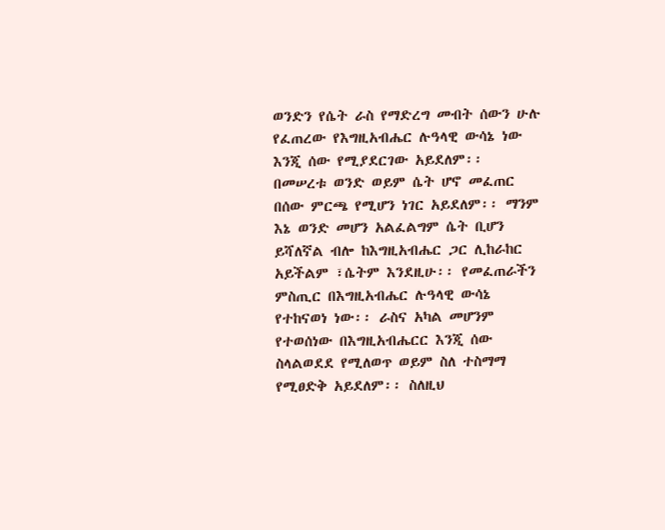ወንድን የሴት ራስ የማድረግ መብት ሰውን ሁሉ የፈጠረው የእግዚአብሔር ሉዓላዊ ውሳኔ ነው እንጂ ሰው የሚያደርገው አይደለም፡፡ በመሠረቱ ወንድ ወይም ሴት ሆኖ መፈጠር በሰው ምርጫ የሚሆን ነገር አይደለም፡፡ ማንም እኔ ወንድ መሆን አልፈልግም ሴት ቢሆን ይሻለኛል ብሎ ከእግዚአብሔር ጋር ሊከራከር አይችልም ፣ሴትም እንደዚሁ፡፡ የመፈጠራችን ምስጢር በእግዚአብሔር ሉዓላዊ ውሳኔ የተከናወነ ነው፡፡ ራስና አካል መሆንም የተወሰነው በእግዚአብሔርር እንጂ ሰው ስላልወደደ የሚለወጥ ወይም ስለ ተስማማ የሚፀድቅ አይደለም፡፡ ስለዚህ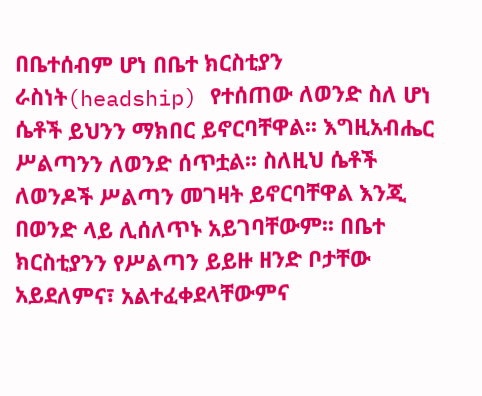በቤተሰብም ሆነ በቤተ ክርስቲያን ራስነት(headship) የተሰጠው ለወንድ ስለ ሆነ ሴቶች ይህንን ማክበር ይኖርባቸዋል፡፡ እግዚአብሔር ሥልጣንን ለወንድ ሰጥቷል፡፡ ስለዚህ ሴቶች ለወንዶች ሥልጣን መገዛት ይኖርባቸዋል እንጂ በወንድ ላይ ሊሰለጥኑ አይገባቸውም፡፡ በቤተ ክርስቲያንን የሥልጣን ይይዙ ዘንድ ቦታቸው አይደለምና፣ አልተፈቀደላቸውምና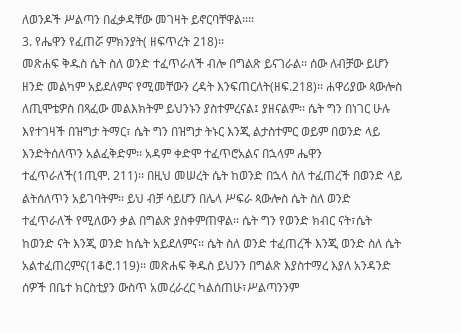ለወንዶች ሥልጣን በፈቃዳቸው መገዛት ይኖርባቸዋል፡፡፡፡
3. የሔዋን የፈጠሯ ምክንያት( ዘፍጥረት 218)፡፡
መጽሐፍ ቅዱስ ሴት ስለ ወንድ ተፈጥራለች ብሎ በግልጽ ይናገራል፡፡ ሰው ለብቻው ይሆን ዘንድ መልካም አይደለምና የሚመቸውን ረዳት እንፍጠርለት(ዘፍ.218)፡፡ ሐዋሪያው ጳውሎስ ለጢሞቴዎስ በጻፈው መልእክትም ይህንኑን ያስተምረናል፤ ያዘናልም፡፡ ሴት ግን በነገር ሁሉ እየተገዛች በዝግታ ትማር፣ ሴት ግን በዝግታ ትኑር እንጂ ልታስተምር ወይም በወንድ ላይ እንድትሰለጥን አልፈቅድም፡፡ አዳም ቀድሞ ተፈጥሮአልና በኋላም ሔዋን ተፈጥራለች(1ጢሞ. 211)፡፡ በዚህ መሠረት ሴት ከወንድ በኋላ ስለ ተፈጠረች በወንድ ላይ ልትሰለጥን አይገባትም፡፡ ይህ ብቻ ሳይሆን በሌላ ሥፍራ ጳውሎስ ሴት ስለ ወንድ ተፈጥራለች የሚለውን ቃል በግልጽ ያስቀምጠዋል፡፡ ሴት ግን የወንድ ክብር ናት፣ሴት ከወንድ ናት እንጂ ወንድ ከሴት አይደለምና፡፡ ሴት ስለ ወንድ ተፈጠረች እንጂ ወንድ ስለ ሴት አልተፈጠረምና(1ቆሮ.119)፡፡ መጽሐፍ ቅዱስ ይህንን በግልጽ እያስተማረ እያለ አንዳንድ ሰዎች በቤተ ክርስቲያን ውስጥ አመረራረር ካልሰጠሁ፣ሥልጣንንም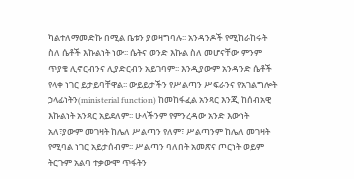ካልተለማመድኩ በሚል ቤቱን ያወዛግባሉ፡፡ አንዳንዶች የሚከራከሩት ስለ ሴቶች እኩልነት ነው፡፡ ሴትና ወንድ እኩል ስለ መሆናቸው ምንም ጥያቄ ሊኖርብንና ሊያድርብን አይገባም፡፡ እንዲያውም አንዳንድ ሴቶች የላቀ ነገር ይታይባቸዋል፡፡ ውይይታችን የሥልጣን ሥፍራንና የአገልግሎት ኃላፊነትን(ministerial function) ከመከፋፈል አንጻር እንጂ ከሰብአዊ እኩልነት አንጻር አይደለም፡፡ ሁላችንም የምንረዳው አንድ እውነት አለ፣ያውም መገዛት ከሌለ ሥልጣን የለም፣ ሥልጣንም ከሌለ መገዛት የሚባል ነገር አይታሰብም፡፡ ሥልጣን ባለበት አመጽና ጦርነት ወይም ትርጉም አልባ ተቃውሞ ጥፋትን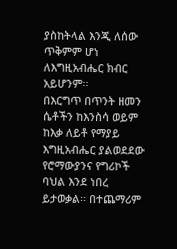ያስከትላል እንጂ ለሰው ጥቅምም ሆነ ለእግዚአብሔር ክብር አይሆንም፡፡
በእርግጥ በጥንት ዘመን ሴቶችን ከእንስሳ ወይም ከእቃ ለይቶ የማያይ እግዚአብሔር ያልወደደው የሮማውያንና የግሪኮች ባህል እንደ ነበረ ይታወቃል፡፡ በተጨማሪም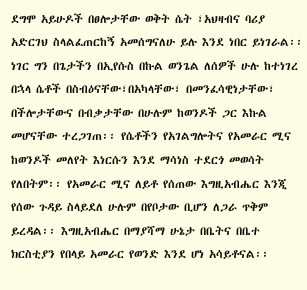ደግሞ አይሁዶች በፀሎታቸው ወቅት ሴት ፣አህዛብና ባሪያ አድርገህ ስላልፈጠርከኝ አመሰግናለሁ ይሉ እንደ ነበር ይነገራል፡፡ ነገር ግን በጌታችን በኢየሱስ በኩል ወንጌል ለሰዎች ሁሉ ከተነገረ በኋላ ሴቶች በስብዕናቸው፣በአካላቸው፣ በመንፈሳዊነታቸው፣ በችሎታቸውና በብቃታቸው በሁሉም ከወንዶች ጋር እኩል መሆናቸው ተረጋገጠ፡፡ የሴቶችን የአገልግሎትና የአመራር ሚና ከወንዶች መለየት እነርሱን እንደ ማሳነስ ተደርጎ መወሳት የለበትም፡፡ የአመራር ሚና ለይቶ የሰጠው እግዚአብሔር እንጂ የሰው ጉዳይ ስላይደለ ሁሉም በየቦታው ቢሆን ለጋራ ጥቅም ይረዳል፡፡ እግዚአብሔር በማያሻማ ሁኔታ በቤትና በቤተ ክርስቲያን የበላይ አመራር የወንድ እንደ ሆነ አሳይቶናል፡፡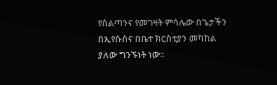የስልጣንና የመገዛት ምሳሌው በጌታችን በኢየሱስና በቤተ ክርስቲያን መካከል ያለው ግንኙነት ነው፡፡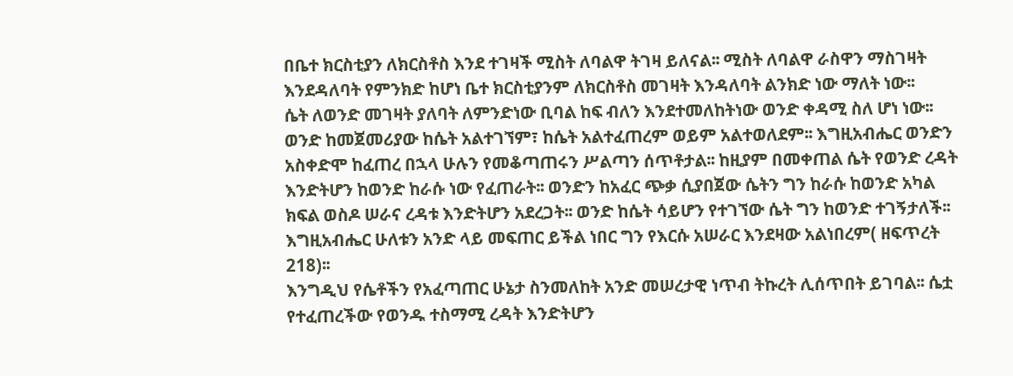በቤተ ክርስቲያን ለክርስቶስ እንደ ተገዛች ሚስት ለባልዋ ትገዛ ይለናል፡፡ ሚስት ለባልዋ ራስዋን ማስገዛት እንደዳለባት የምንክድ ከሆነ ቤተ ክርስቲያንም ለክርስቶስ መገዛት እንዳለባት ልንክድ ነው ማለት ነው፡፡
ሴት ለወንድ መገዛት ያለባት ለምንድነው ቢባል ከፍ ብለን እንደተመለከትነው ወንድ ቀዳሚ ስለ ሆነ ነው፡፡ ወንድ ከመጀመሪያው ከሴት አልተገኘም፣ ከሴት አልተፈጠረም ወይም አልተወለደም፡፡ እግዚአብሔር ወንድን አስቀድሞ ከፈጠረ በኋላ ሁሉን የመቆጣጠሩን ሥልጣን ሰጥቶታል፡፡ ከዚያም በመቀጠል ሴት የወንድ ረዳት እንድትሆን ከወንድ ከራሱ ነው የፈጠራት፡፡ ወንድን ከአፈር ጭቃ ሲያበጀው ሴትን ግን ከራሱ ከወንድ አካል ክፍል ወስዶ ሠራና ረዳቱ እንድትሆን አደረጋት፡፡ ወንድ ከሴት ሳይሆን የተገኘው ሴት ግን ከወንድ ተገኝታለች፡፡ እግዚአብሔር ሁለቱን አንድ ላይ መፍጠር ይችል ነበር ግን የእርሱ አሠራር እንደዛው አልነበረም( ዘፍጥረት 218)፡፡
እንግዲህ የሴቶችን የአፈጣጠር ሁኔታ ስንመለከት አንድ መሠረታዊ ነጥብ ትኩረት ሊሰጥበት ይገባል፡፡ ሴቷ የተፈጠረችው የወንዱ ተስማሚ ረዳት እንድትሆን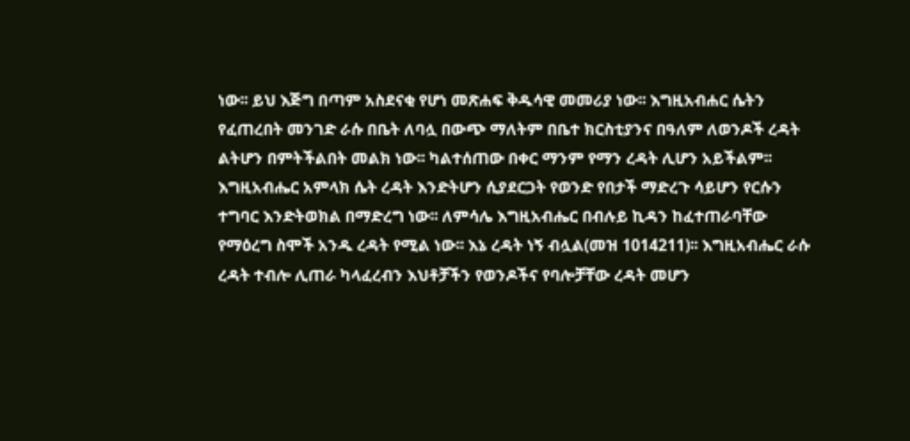ነው፡፡ ይህ እጅግ በጣም አስደናቂ የሆነ መጽሐፍ ቅዱሳዊ መመሪያ ነው፡፡ እግዚአብሐር ሴትን የፈጠረበት መንገድ ራሱ በቤት ለባሏ በውጭ ማለትም በቤተ ክርስቲያንና በዓለም ለወንዶች ረዳት ልትሆን በምትችልበት መልክ ነው፡፡ ካልተሰጠው በቀር ማንም የማን ረዳት ሊሆን አይችልም፡፡ እግዚአብሔር አምላክ ሴት ረዳት እንድትሆን ሲያደርጋት የወንድ የበታች ማድረጉ ሳይሆን የርሱን ተግባር እንድትወክል በማድረግ ነው፡፡ ለምሳሌ እግዚአብሔር በብሉይ ኪዳን ከፈተጠራባቸው የማዕረግ ስሞች አንዱ ረዳት የሚል ነው፡፡ እኔ ረዳት ነኝ ብሏል(መዝ 1014211)፡፡ እግዚአብሔር ራሱ ረዳት ተብሎ ሊጠራ ካላፈረብን እህቶቻችን የወንዶችና የባሎቻቸው ረዳት መሆን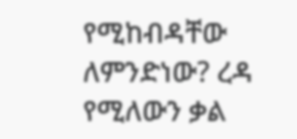የሚከብዳቸው ለምንድነው? ረዳ የሚለውን ቃል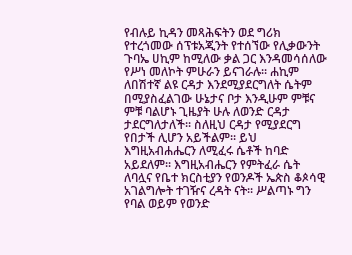የብሉይ ኪዳን መጻሕፍትን ወደ ግሪክ የተረጎመው ሰፕቱአጂንት የተሰኘው የሊቃውንት ጉባኤ ሀኪም ከሚለው ቃል ጋር እንዳመሳሰለው የሥነ መለኮት ምሁራን ይናገራሉ፡፡ ሐኪም ለበሽተኛ ልዩ ርዳታ እንደሚያደርግለት ሴትም በሚያስፈልገው ሁኔታና ቦታ እንዲሁም ምቹና ምቹ ባልሆኑ ጊዜያት ሁሉ ለወንድ ርዳታ ታደርግለታለች፡፡ ስለዚህ ርዳታ የሚያደርግ የበታች ሊሆን አይችልም፡፡ ይህ እግዚአብሐሔርን ለሚፈሩ ሴቶች ከባድ አይደለም፡፡ እግዚአብሔርን የምትፈራ ሴት ለባሏና የቤተ ክርስቲያን የወንዶች ኤጵስ ቆጶሳዊ አገልግሎት ተገዥና ረዳት ናት፡፡ ሥልጣኑ ግን የባል ወይም የወንድ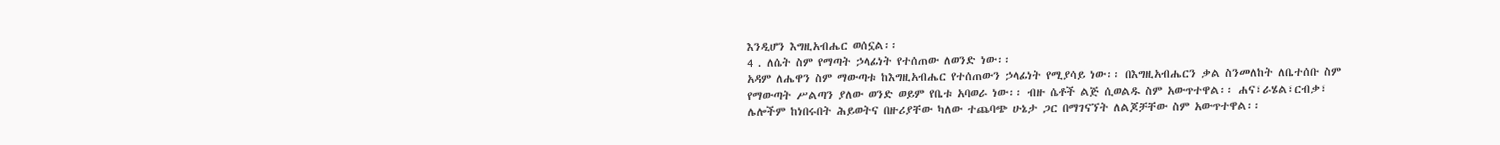እንዲሆን እግዚአብሔር ወሰኗል፡፡
4 . ለሴት ስም የማጣት ኃላፊነት የተሰጠው ለወንድ ነው፡፡
አዳም ለሔዋን ስም ማውጣቱ ከእግዚአብሔር የተሰጠውን ኃላፊነት የሚያሳይ ነው፡፡ በእግዚአብሔርን ቃል ስንመለከት ለቤተሰቡ ስም የማውጣት ሥልጣን ያለው ወንድ ወይም የቤቱ አባወራ ነው፡፡ ብዙ ሴቶች ልጅ ሲወልዱ ስም አውጥተዋል፡፡ ሐና፣ራሄል፣ርብቃ፣ ሌሎችም ከነበሩበት ሕይወትና በዙሪያቸው ካለው ተጨባጭ ሁኔታ ጋር በማገናኘት ለልጆቻቸው ስም አውጥተዋል፡፡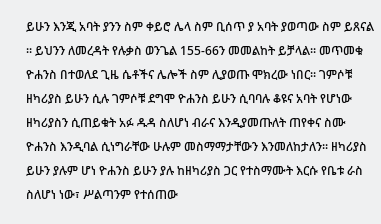ይሁን እንጂ አባት ያንን ስም ቀይሮ ሌላ ስም ቢሰጥ ያ አባት ያወጣው ስም ይጸናል ፡፡ ይህንን ለመረዳት የሉቃስ ወንጌል 155-66ን መመልከት ይቻላል፡፡ መጥመቁ ዮሐንስ በተወለደ ጊዜ ሴቶችና ሌሎች ስም ሊያወጡ ሞክረው ነበር፡፡ ገምሶቹ ዘካሪያስ ይሁን ሲሉ ገምሶቹ ደግሞ ዮሐንስ ይሁን ሲባባሉ ቆዩና አባት የሆነው ዘካሪያስን ሲጠይቁት አፉ ዱዳ ስለሆነ ብራና እንዲያመጡለት ጠየቀና ስሙ ዮሐንስ እንዲባል ሲነግራቸው ሁሉም መስማማታቸውን እንመለከታለን፡፡ ዘካሪያስ ይሁን ያሉም ሆነ ዮሐንስ ይሁን ያሉ ከዘካሪያስ ጋር የተስማሙት እርሱ የቤቱ ራስ ስለሆነ ነው፣ ሥልጣንም የተሰጠው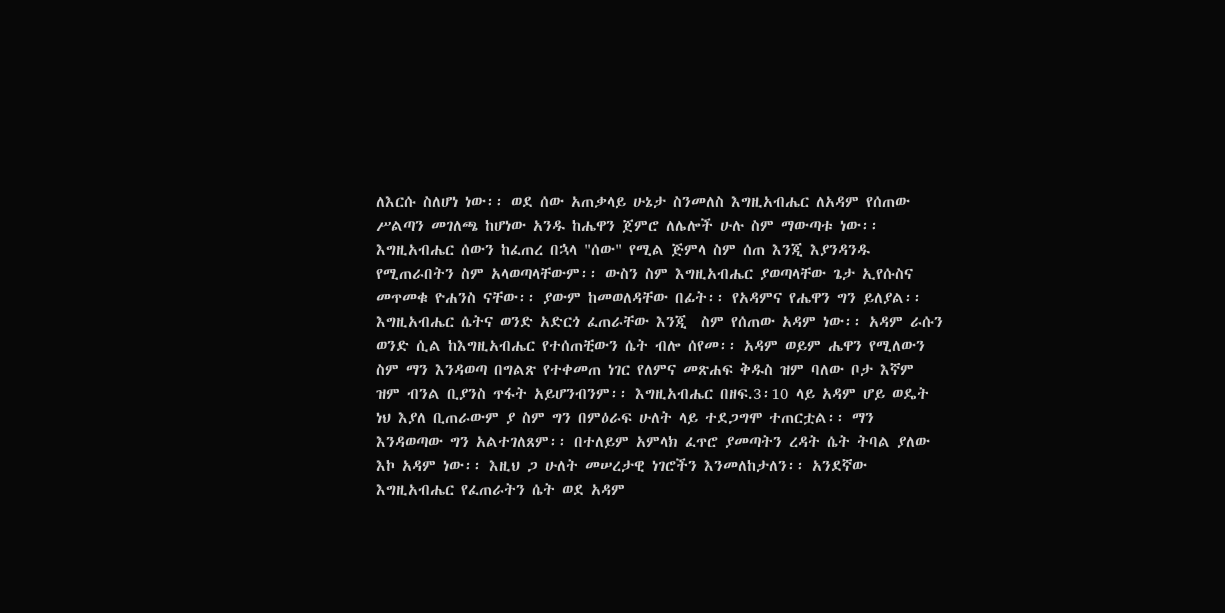ለእርሱ ስለሆነ ነው፡፡ ወደ ሰው አጠቃላይ ሁኔታ ስንመለስ እግዚአብሔር ለአዳም የሰጠው ሥልጣን መገለጫ ከሆነው አንዱ ከሔዋን ጀምሮ ለሌሎች ሁሉ ስም ማውጣቱ ነው፡፡ እግዚአብሔር ሰውን ከፈጠረ በኋላ "ሰው" የሚል ጅምላ ስም ሰጠ እንጂ እያንዳንዱ የሚጠራበትን ስም አላወጣላቸውም፡፡ ውስን ስም እግዚአብሔር ያወጣላቸው ጌታ ኢየሱስና መጥመቁ ዮሐንስ ናቸው፡፡ ያውም ከመወለዳቸው በፊት፡፡ የአዳምና የሔዋን ግን ይለያል፡፡ እግዚአብሔር ሴትና ወንድ አድርጎ ፈጠራቸው እንጂ  ስም የሰጠው አዳም ነው፡፡ አዳም ራሱን ወንድ ሲል ከእግዚአብሔር የተሰጠቺውን ሴት ብሎ ሰየመ፡፡ አዳም ወይም ሔዋን የሚለውን ስም ማን እንዳወጣ በግልጽ የተቀመጠ ነገር የለምና መጽሐፍ ቅዱስ ዝም ባለው ቦታ እኛም ዝም ብንል ቢያንስ ጥፋት አይሆንብንም፡፡ እግዚአብሔር በዘፍ.3፡10 ላይ አዳም ሆይ ወዴት ነህ እያለ ቢጠራውም ያ ስም ግን በምዕራፍ ሁለት ላይ ተደጋግሞ ተጠርቷል፡፡ ማን እንዳወጣው ግን አልተገለጸም፡፡ በተለይም አምላክ ፈጥሮ ያመጣትን ረዳት ሴት ትባል ያለው እኮ አዳም ነው፡፡ እዚህ ጋ ሁለት መሠረታዊ ነገሮችን እንመለከታለን፡፡ አንደኛው እግዚአብሔር የፈጠራትን ሴት ወደ አዳም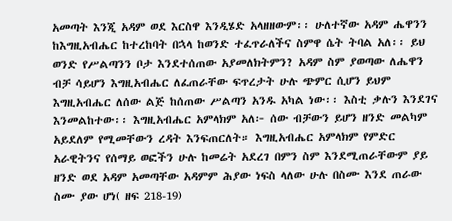አመጣት እንጂ አዳም ወደ እርስዋ እንዲሄድ አላዘዘውም፡፡ ሁለተኛው አዳም ሔዋንን ከእግዚአብሔር ከተረከባት በኋላ ከወንድ ተፈጥራለችና ስምዋ ሴት ትባል አለ፡፡ ይህ ወንድ የሥልጣንን ቦታ እንደተሰጠው አያመለክትምን? አዳም ስም ያወጣው ለሔዋን ብቻ ሳይሆን እግዚአብሔር ለፈጠራቸው ፍጥረታት ሁሉ ጭምር ሲሆን ይህም እግዚአብሔር ለሰው ልጅ ከሰጠው ሥልጣን አንዱ አካል ነው፡፡ እስቲ ቃሉን እንደገና እንመልከተው፡፡ እግዚአብሔር አምላክም አለ፦ ሰው ብቻውን ይሆን ዘንድ መልካም አይደለም የሚመቸውን ረዳት እንፍጠርለት። እግዚአብሔር አምላክም የምድር አራዊትንና የሰማይ ወፎችን ሁሉ ከመሬት አደረገ በምን ስም እንደሚጠራቸውም ያይ ዘንድ ወደ አዳም አመጣቸው አዳምም ሕያው ነፍስ ላለው ሁሉ በስሙ እንደ ጠራው ስሙ ያው ሆነ( ዘፍ 218-19)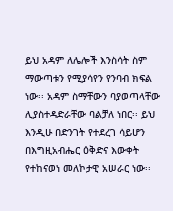ይህ አዳም ለሌሎች እንስሳት ስም ማውጣቱን የሚያሳየን የንባብ ክፍል ነው፡፡ አዳም ስማቸውን ባያወጣላቸው ሊያስተዳድራቸው ባልቻለ ነበር፡፡ ይህ እንዲሁ በድንገት የተደረገ ሳይሆን በእግዚአብሔር ዕቅድና እውቀት የተከናወነ መለኮታዊ አሠራር ነው፡፡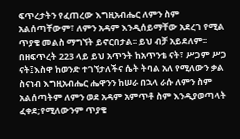ፍጥረታትን የፈጠረው እግዚአብሔር ለምን ስም አልሰጣቸውም፣ ለምን አዳም እንዲሰይማቸው አደረገ የሚል ጥያቄ መልስ ማግኘት ይኖርበታል፡፡ ይህ ብቻ አይደለም፡፡ በዘፍጥረት 223 ላይ ይህ አጥንት ከአጥንቴ ናት፣ ሥጋም ሥጋ ናት፤እስዋ ከወንድ ተገኘታለችና ሴት ትባል አለ የሚለውን ቃል ስናነብ እግዚአብሔር ሔዋንን ከሠራ በኋላ ራሱ ለምን ስም አልሰጣትም ለምን ወደ አዳም አምጥቶ ስም እንዲያወጣላት ፈቀደ;የሚለውንም ጥያቄ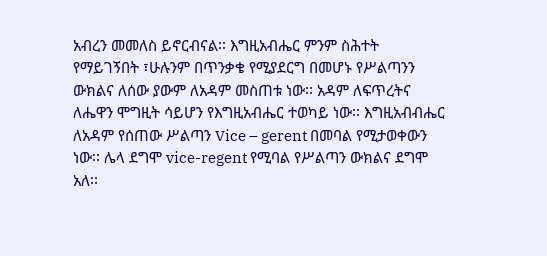አብረን መመለስ ይኖርብናል፡፡ እግዚአብሔር ምንም ስሕተት የማይገኝበት ፣ሁሉንም በጥንቃቄ የሚያደርግ በመሆኑ የሥልጣንን ውክልና ለሰው ያውም ለአዳም መስጠቱ ነው፡፡ አዳም ለፍጥረትና ለሔዋን ሞግዚት ሳይሆን የእግዚአብሔር ተወካይ ነው፡፡ እግዚአብብሔር ለአዳም የሰጠው ሥልጣን Vice – gerent በመባል የሚታወቀውን ነው፡፡ ሌላ ደግሞ vice-regent የሚባል የሥልጣን ውክልና ደግሞ አለ፡፡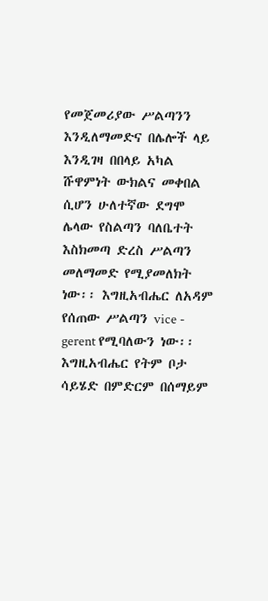የመጀመሪያው ሥልጣንን እንዲለማመድና በሌሎች ላይ እንዲገዛ በበላይ አካል ሹዋምነት ውክልና መቀበል ሲሆን ሁለተኛው ደግሞ ሌላው የስልጣን ባለቤተት እስክመጣ ድረስ ሥልጣን መለማመድ የሚያመለክት ነው፡፡ እግዚአብሔር ለአዳም የሰጠው ሥልጣን vice - gerent የሚባለውን ነው፡፡ እግዚአብሔር የትም ቦታ ሳይሄድ በምድርም በሰማይም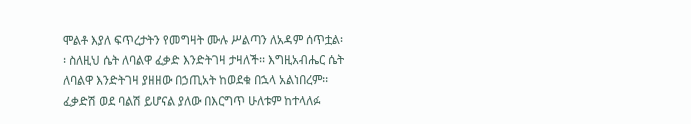ሞልቶ እያለ ፍጥረታትን የመግዛት ሙሉ ሥልጣን ለአዳም ሰጥቷል፡፡ ስለዚህ ሴት ለባልዋ ፈቃድ እንድትገዛ ታዛለች፡፡ እግዚአብሔር ሴት ለባልዋ እንድትገዛ ያዘዘው በኃጢአት ከወደቁ በኋላ አልነበረም፡፡ ፈቃድሽ ወደ ባልሽ ይሆናል ያለው በእርግጥ ሁለቱም ከተላለፉ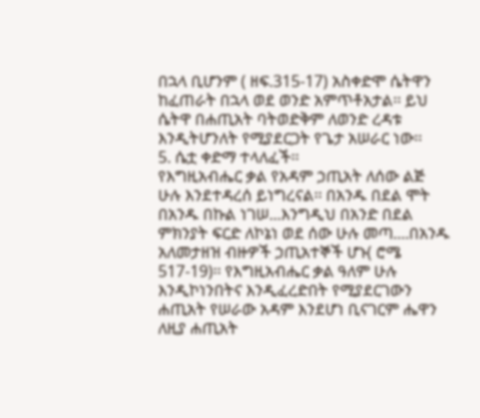በኋላ ቢሆንም ( ዘፍ.315-17) አስቀድሞ ሴትዋን ከፈጠራት በኋላ ወደ ወንድ አምጥቶአታል፡፡ ይህ ሴትዋ በሐጢአት ባትወድቅም ለወንድ ረዳቱ እንዲትሆንለት የሚያደርጋት የጌታ አሠራር ነው፡፡
5. ሴቷ ቀድማ ተላለፈች፡፡
የእግዚአብሔር ቃል የአዳም ኃጢአት ለሰው ልጅ ሁሉ እንደተዳረሰ ይነግረናል፡፡ በአንዱ በደል ሞት በአንዱ በኩል ነገሠ...እንግዲህ በአንድ በደል ምክንያት ፍርድ ለኮኔነ ወደ ሰው ሁሉ መጣ....በአንዱ አለመታዘዝ ብዙዎች ኃጢአተኞች ሆኑ( ሮሜ 517-19)፡፡ የእግዚአብሔር ቃል ዓለም ሁሉ እንዲኮነንበትና እንዲፈረድበት የሚያደርገውን ሐጢአት የሠራው አዳም እንደሆነ ቢናገርም ሔዋን ለዚያ ሐጢአት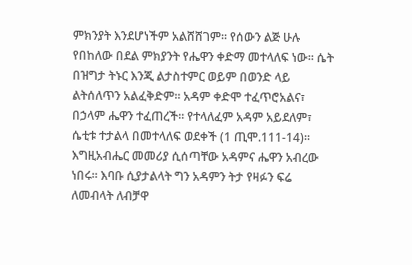ምክንያት እንደሆነችም አልሸሸገም፡፡ የሰውን ልጅ ሁሉ የበከለው በደል ምክያንት የሔዋን ቀድማ መተላለፍ ነው፡፡ ሴት በዝግታ ትኑር እንጂ ልታስተምር ወይም በወንድ ላይ ልትሰለጥን አልፈቅድም፡፡ አዳም ቀድሞ ተፈጥሮአልና፣ በኃላም ሔዋን ተፈጠረች፡፡ የተላለፈም አዳም አይደለም፣ ሴቲቱ ተታልላ በመተላለፍ ወደቀች (1 ጢሞ.111-14)፡፡ እግዚአብሔር መመሪያ ሲሰጣቸው አዳምና ሔዋን አብረው ነበሩ፡፡ እባቡ ሲያታልላት ግን አዳምን ትታ የዛፉን ፍሬ ለመብላት ለብቻዋ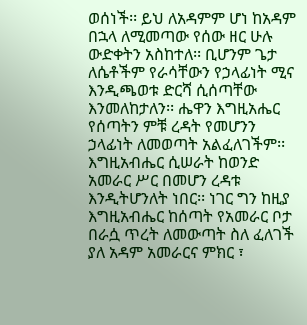ወሰነች፡፡ ይህ ለአዳምም ሆነ ከአዳም በኋላ ለሚመጣው የሰው ዘር ሁሉ ውድቀትን አስከተለ፡፡ ቢሆንም ጌታ ለሴቶችም የራሳቸውን የኃላፊነት ሚና እንዲጫወቱ ድርሻ ሲሰጣቸው እንመለከታለን፡፡ ሔዋን እግዚአሔር የሰጣትን ምቹ ረዳት የመሆንን ኃላፊነት ለመወጣት አልፈለገችም፡፡ እግዚአብሔር ሲሠራት ከወንድ አመራር ሥር በመሆን ረዳቱ እንዲትሆንለት ነበር፡፡ ነገር ግን ከዚያ እግዚአብሔር ከሰጣት የአመራር ቦታ በራሷ ጥረት ለመውጣት ስለ ፈለገች ያለ አዳም አመራርና ምክር ፣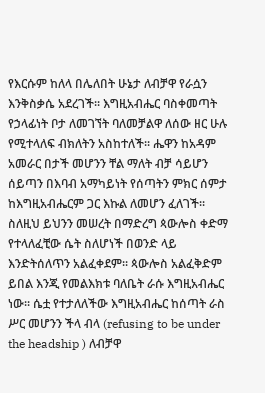የእርሱም ከለላ በሌለበት ሁኔታ ለብቻዋ የራሷን እንቅስቃሴ አደረገች፡፡ እግዚአብሔር ባስቀመጣት የኃላፊነት ቦታ ለመገኘት ባለመቻልዋ ለሰው ዘር ሁሉ የሚተላለፍ ብክለትን አስከተለች፡፡ ሔዋን ከአዳም አመራር በታች መሆንን ቸል ማለት ብቻ ሳይሆን ሰይጣን በእባብ አማካይነት የሰጣትን ምክር ሰምታ ከእግዚአብሔርም ጋር እኩል ለመሆን ፈለገች፡፡ ስለዚህ ይህንን መሠረት በማድረግ ጳውሎስ ቀድማ የተላለፈቺው ሴት ስለሆነች በወንድ ላይ እንድትሰለጥን አልፈቀደም፡፡ ጳውሎስ አልፈቅድም ይበል እንጂ የመልእክቱ ባለቤት ራሱ እግዚአብሔር ነው፡፡ ሴቷ የተታለለችው እግዚአብሔር ከሰጣት ራስ ሥር መሆንን ችላ ብላ (refusing to be under the headship ) ለብቻዋ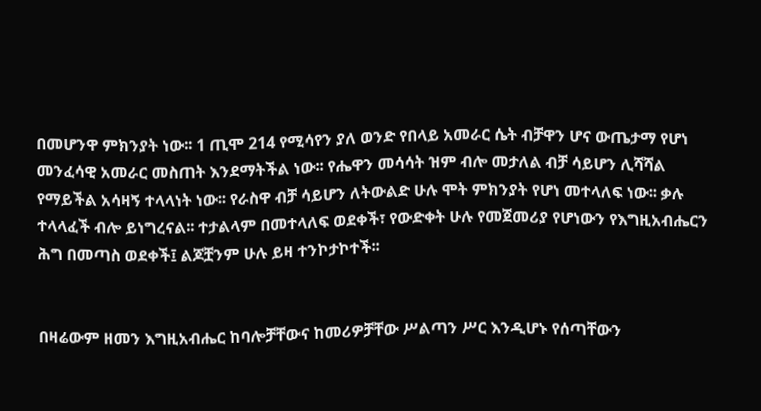በመሆንዋ ምክንያት ነው፡፡ 1 ጢሞ 214 የሚሳየን ያለ ወንድ የበላይ አመራር ሴት ብቻዋን ሆና ውጤታማ የሆነ መንፈሳዊ አመራር መስጠት እንደማትችል ነው፡፡ የሔዋን መሳሳት ዝም ብሎ መታለል ብቻ ሳይሆን ሊሻሻል የማይችል አሳዛኝ ተላላነት ነው፡፡ የራስዋ ብቻ ሳይሆን ለትውልድ ሁሉ ሞት ምክንያት የሆነ መተላለፍ ነው፡፡ ቃሉ ተላላፈች ብሎ ይነግረናል፡፡ ተታልላም በመተላለፍ ወደቀች፣ የውድቀት ሁሉ የመጀመሪያ የሆነውን የእግዚአብሔርን ሕግ በመጣስ ወደቀች፤ ልጆቿንም ሁሉ ይዛ ተንኮታኮተች፡፡


በዛሬውም ዘመን እግዚአብሔር ከባሎቻቸውና ከመሪዎቻቸው ሥልጣን ሥር እንዲሆኑ የሰጣቸውን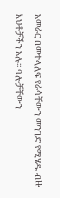አመራር በመተላለፍ የራሳቸውን መንገድ የሚሄዱ ብዙ እህቶቻችን አሉ፡፡ ባሎቻቸውን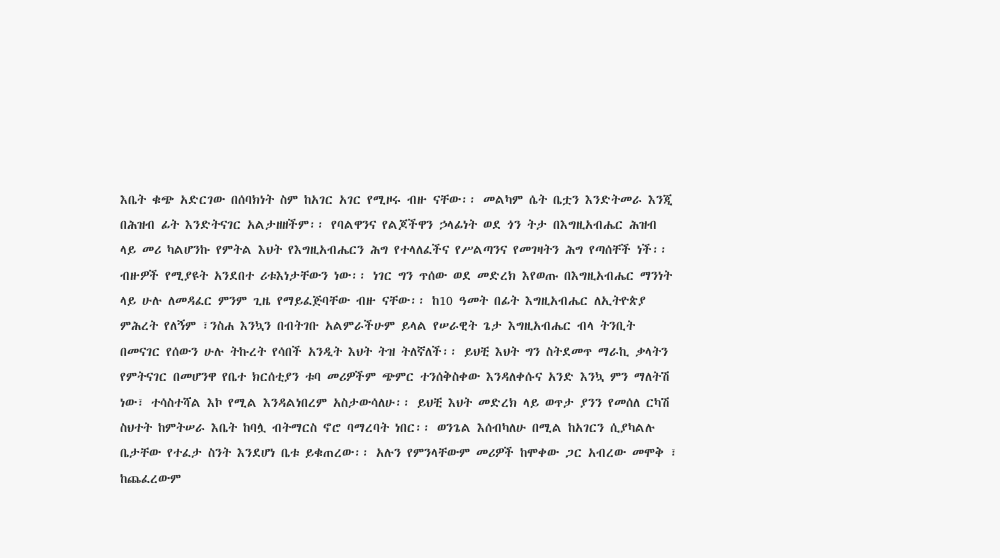እቤት ቁጭ አድርገው በሰባክነት ስም ከአገር አገር የሚዞሩ ብዙ ናቸው፡፡ መልካም ሴት ቤቷን እንድትመራ እንጂ በሕዝብ ፊት እንድትናገር አልታዘዘችም፡፡ የባልዋንና የልጆችዋን ኃላፊነት ወደ ጎን ትታ በእግዚአብሔር ሕዝብ ላይ መሪ ካልሆንኩ የምትል እህት የእግዚአብሔርን ሕግ የተላለፈችና የሥልጣንና የመገዛትን ሕግ የጣሰቸች ነች፡፡ ብዙዎች የሚያዩት አንደበተ ሪቱእነታቸውን ነው፡፡ ነገር ግን ጥሰው ወደ መድረክ እየወጡ በእግዚአብሔር ማንነት ላይ ሁሉ ለመዳፈር ምንም ጊዜ የማይፈጅባቸው ብዙ ናቸው፡፡ ከ10 ዓመት በፊት እግዚአብሔር ለኢትዮጵያ ምሕረት የለኝም ፣ንስሐ እንኳን በብትገቡ አልምራችሁም ይላል የሠራዊት ጌታ እግዚአብሔር ብላ ትንቢት በመናገር የሰውን ሁሉ ትኩረት የሳበች አንዲት እህት ትዝ ትለኛለች፡፡ ይህቺ እህት ግን ስትደመጥ ማራኪ ቃላትን የምትናገር በመሆንዋ የቤተ ክርሰቲያን ቱባ መሪዎችም ጭምር ተንሰቅስቀው እንዳለቀሱና አንድ እንኳ ምን ማለትሽ ነው፣ ተሳስተሻል እኮ የሚል እንዳልነበረም አስታውሳለሁ፡፡ ይህቺ እህት መድረክ ላይ ወጥታ ያንን የመሰለ ርካሽ ስህተት ከምትሠራ እቤት ከባሏ ብትማርስ ኖሮ ባማረባት ነበር፡፡ ወንጌል እሰብካለሁ በሚል ከአገርን ሲያካልሉ ቤታቸው የተፈታ ስንት እንደሆነ ቤቱ ይቁጠረው፡፡ አሉን የምንላቸውም መሪዎች ከሞቀው ጋር አብረው መሞቅ ፣ ከጨፈረውም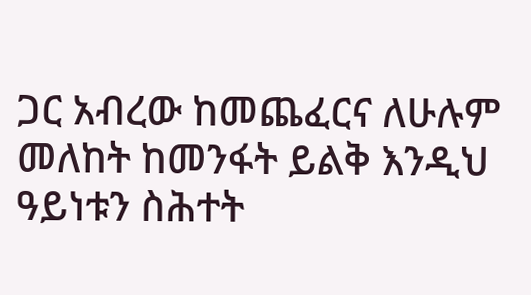ጋር አብረው ከመጨፈርና ለሁሉም መለከት ከመንፋት ይልቅ እንዲህ ዓይነቱን ስሕተት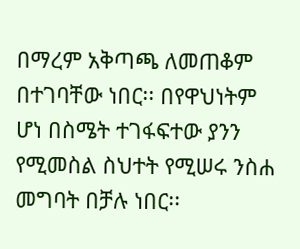በማረም አቅጣጫ ለመጠቆም በተገባቸው ነበር፡፡ በየዋህነትም ሆነ በስሜት ተገፋፍተው ያንን የሚመስል ስህተት የሚሠሩ ንስሐ መግባት በቻሉ ነበር፡፡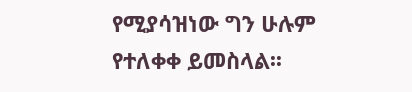የሚያሳዝነው ግን ሁሉም የተለቀቀ ይመስላል፡፡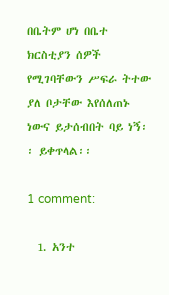በቤትም ሆነ በቤተ ክርስቲያን ሰዎች የሚገባቸውን ሥፍራ ትተው ያለ ቦታቸው እየሰለጠኑ ነውና ይታሰብበት ባይ ነኝ፡፡ ይቀጥላል፡፡

1 comment:

  1. አንተ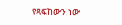የጻፍከውን ነው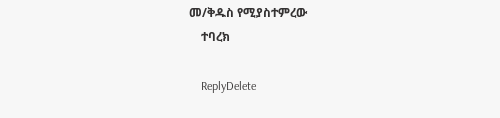መ/ቅዱስ የሚያስተምረው
    ተባረክ

    ReplyDelete